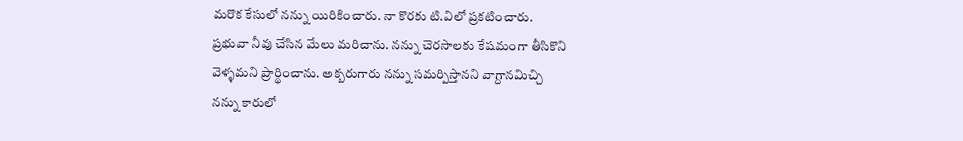మరొక కేసులో నన్ను యిరికించారు. నా కొరకు టి.విలో ప్రకటించారు.
ప్రభువా నీవు చేసిన మేలు మరిచాను. నన్ను చెరసాలకు కేషమంగా తీసికొని
వెళ్ళమని ప్రార్థించాను. అక్బరుగారు నన్ను సమర్పిస్తానని వాగ్దానమిచ్చి
నన్ను కారులో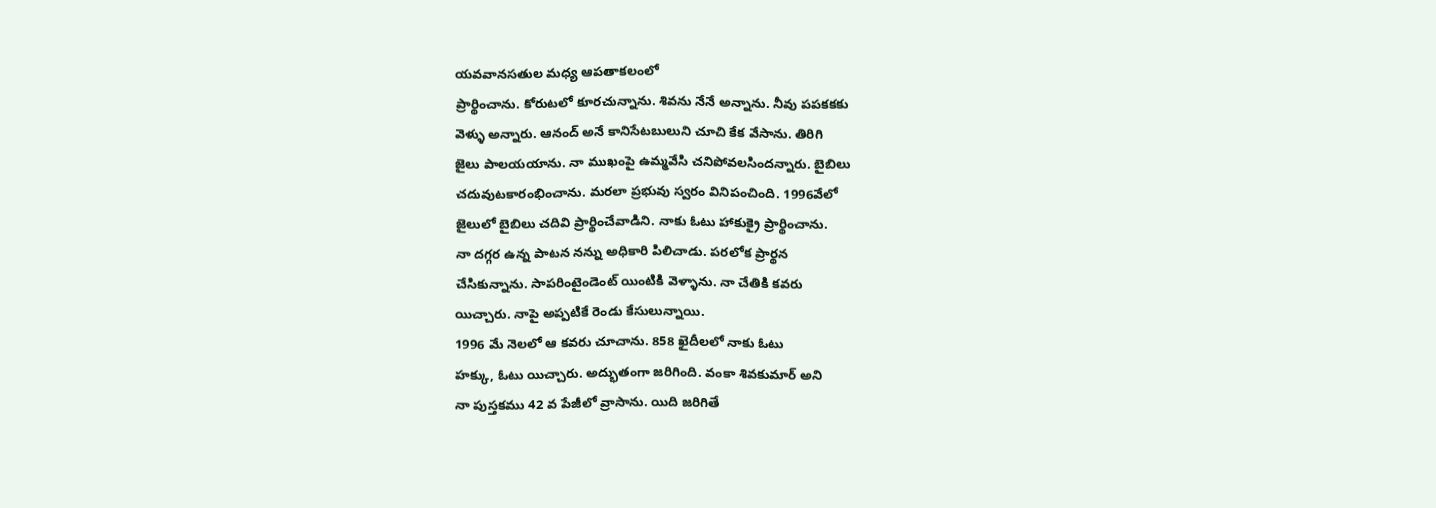యవవానసతుల మధ్య ఆపతాకలంలో
ప్రార్థించాను. కోరుటలో కూరచున్నాను. శివను నేనే అన్నాను. నీవు పపకకకు
వెళ్ళు అన్నారు. ఆనంద్ అనే కానిసేటబులుని చూచి కేక వేసాను. తిరిగి
జైలు పాలయయాను. నా ముఖంపై ఉమ్మవేసి చనిపోవలసిందన్నారు. బైబిలు
చదువుటకారంభించాను. మరలా ప్రభువు స్వరం వినిపంచింది. 1996వేలో
జైలులో బైబిలు చదివి ప్రార్థించేవాడిని. నాకు ఓటు హాకుక్రై ప్రార్థించాను.
నా దగ్గర ఉన్న పాటన నన్ను అధికారి పిలిచాడు. పరలోక ప్రార్థన
చేసికున్నాను. సాపరింటైండెంట్ యింటికి వెళ్ళాను. నా చేతికి కవరు
యిచ్చారు. నాపై అప్పటికే రెండు కేసులున్నాయి.
1996 మే నెలలో ఆ కవరు చూచాను. 858 ఖైదీలలో నాకు ఓటు
హక్కు, ఓటు యిచ్చారు. అద్భుతంగా జరిగింది. వంకా శివకుమార్ అని
నా పుస్తకము 42 వ పేజీలో వ్రాసాను. యిది జరిగితే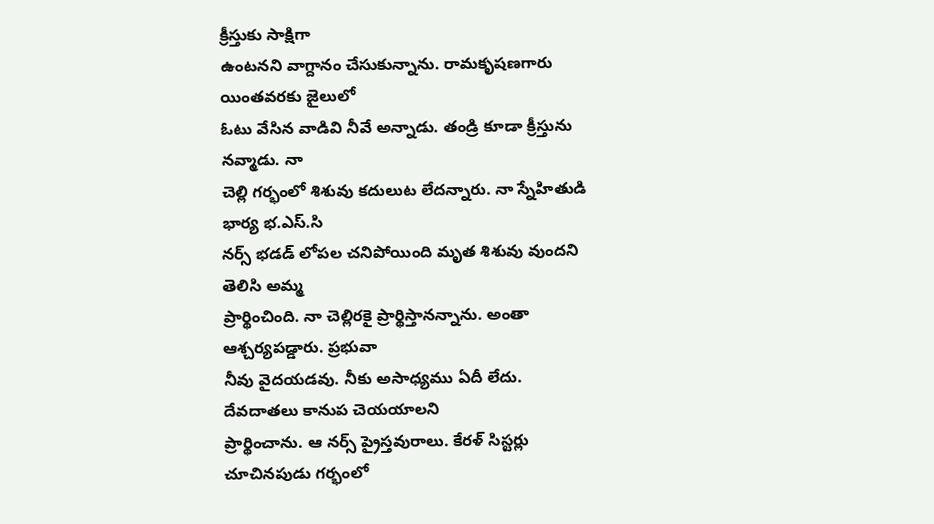క్రీస్తుకు సాక్షిగా
ఉంటనని వాగ్దానం చేసుకున్నాను. రామకృషణగారు యింతవరకు జైలులో
ఓటు వేసిన వాడివి నీవే అన్నాడు. తండ్రి కూడా క్రీస్తును నవ్మాడు. నా
చెల్లి గర్భంలో శిశువు కదులుట లేదన్నారు. నా స్నేహితుడి భార్య భ.ఎస్.సి
నర్స్ భడడ్ లోపల చనిపోయింది మృత శిశువు వుందని తెలిసి అమ్మ
ప్రార్థించింది. నా చెల్లిరకై ప్రార్థిస్తానన్నాను. అంతా ఆశ్చర్యపడ్డారు. ప్రభువా
నీవు వైదయడవు. నీకు అసాధ్యము ఏదీ లేదు. దేవదాతలు కానుప చెయయాలని
ప్రార్థించాను. ఆ నర్స్ ప్రైస్తవురాలు. కేరళ్ సిస్టర్లు చూచినపుడు గర్భంలో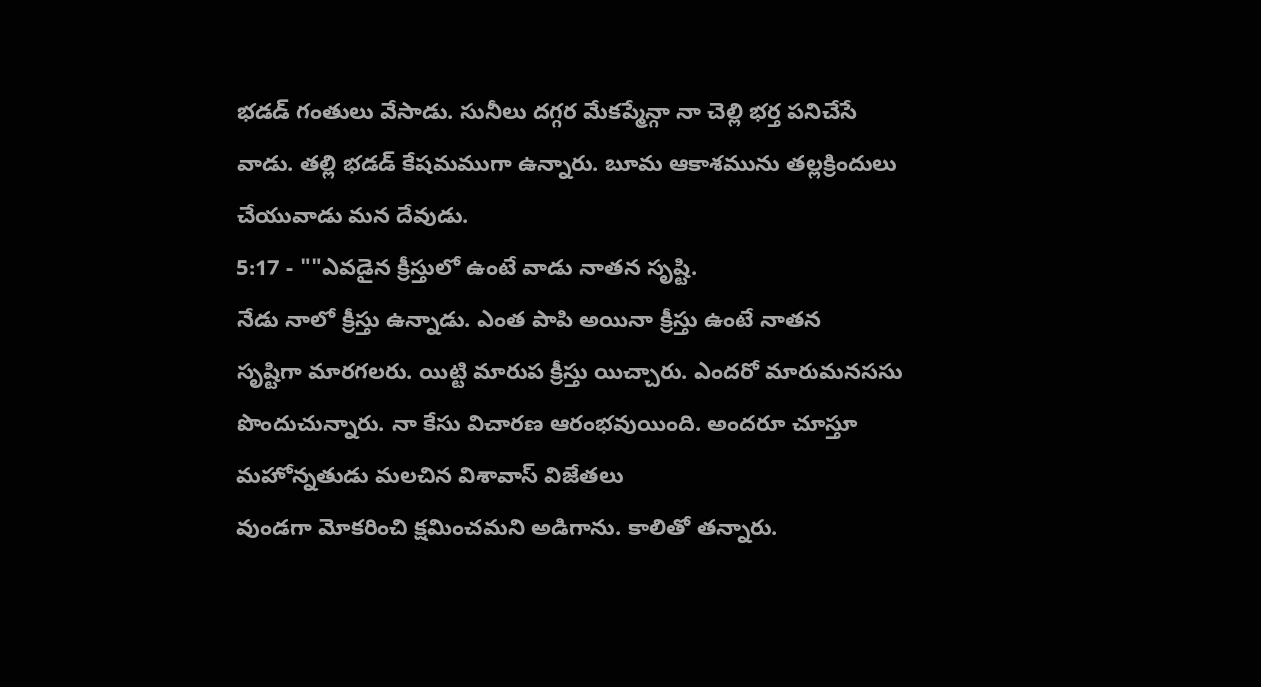భడడ్ గంతులు వేసాడు. సునీలు దగ్గర మేకప్మేన్గా నా చెల్లి భర్త పనిచేసే
వాడు. తల్లి భడడ్ కేషమముగా ఉన్నారు. బూమ ఆకాశమును తల్లక్రిందులు
చేయువాడు మన దేవుడు.
5:17 - ""ఎవడైన క్రీస్తులో ఉంటే వాడు నాతన సృష్టి.
నేడు నాలో క్రీస్తు ఉన్నాడు. ఎంత పాపి అయినా క్రీస్తు ఉంటే నాతన
సృష్టిగా మారగలరు. యిట్టి మారుప క్రీస్తు యిచ్చారు. ఎందరో మారుమనససు
పొందుచున్నారు. నా కేసు విచారణ ఆరంభవుయింది. అందరూ చూస్తూ
మహోన్నతుడు మలచిన విశావాస్ విజేతలు
వుండగా మోకరించి క్షమించమని అడిగాను. కాలితో తన్నారు.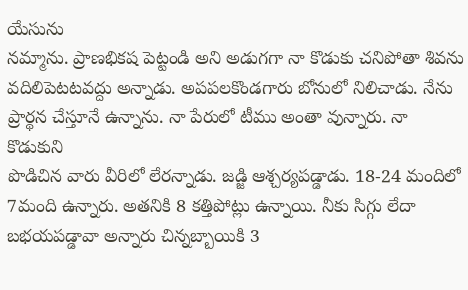యేసును
నమ్మాను. ప్రాణభికష పెట్టండి అని అడుగగా నా కొడుకు చనిపోతా శివను
వదిలిపెటటవద్దు అన్నాడు. అపపలకొండగారు బోనులో నిలిచాడు. నేను
ప్రార్థన చేస్తూనే ఉన్నాను. నా పేరులో టీము అంతా వున్నారు. నా కొడుకుని
పొడిచిన వారు వీరిలో లేరన్నాడు. జడ్జి ఆశ్చర్యపడ్డాడు. 18-24 మందిలో
7మంది ఉన్నారు. అతనికి 8 కత్తిపోట్లు ఉన్నాయి. నీకు సిగ్గు లేదా
బభయపడ్డావా అన్నారు చిన్నబ్బాయికి 3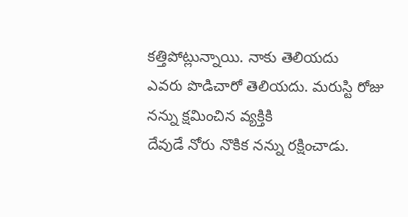కత్తిపోట్లున్నాయి. నాకు తెలియదు
ఎవరు పొడిచారో తెలియదు. మరుస్టి రోజు నన్ను క్షమించిన వ్యక్తికి
దేవుడే నోరు నొకిక నన్ను రక్షించాడు.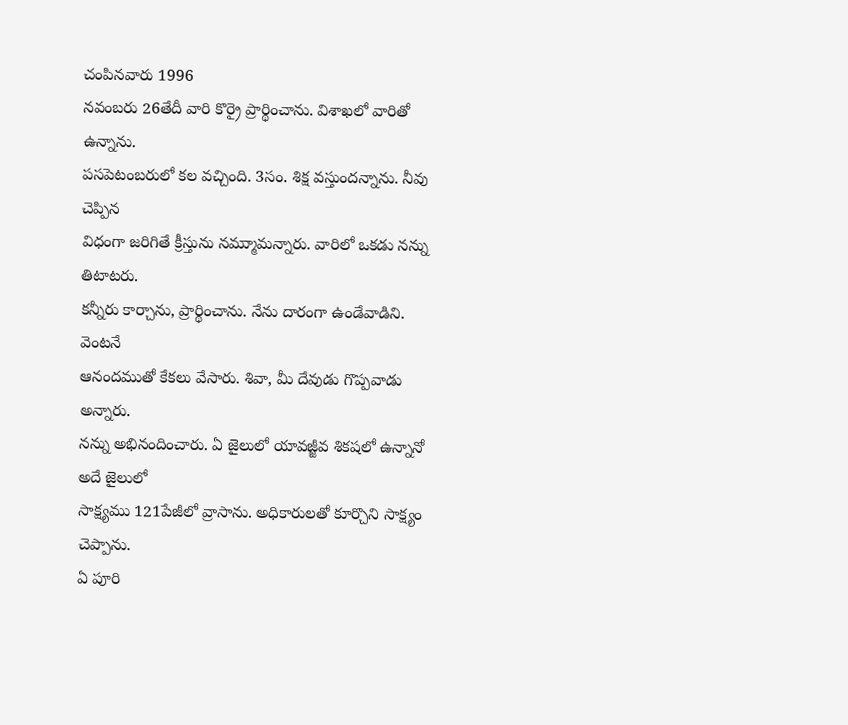చంపినవారు 1996
నవంబరు 26తేదీ వారి కొర్రై ప్రార్థించాను. విశాఖలో వారితో ఉన్నాను.
పసపెటంబరులో కల వచ్చింది. 3సం. శిక్ష వస్తుందన్నాను. నీవు చెప్పిన
విధంగా జరిగితే క్రీస్తును నమ్ముామన్నారు. వారిలో ఒకడు నన్ను తిటాటరు.
కన్నీరు కార్చాను, ప్రార్థించాను. నేను దారంగా ఉండేవాడిని. వెంటనే
ఆనందముతో కేకలు వేసారు. శివా, మీ దేవుడు గొప్పవాడు అన్నారు.
నన్ను అభినందించారు. ఏ జైలులో యావజ్జీవ శికషలో ఉన్నానో అదే జైలులో
సాక్ష్యము 121పేజీలో వ్రాసాను. అధికారులతో కూర్చొని సాక్ష్యం చెప్పాను.
ఏ పూరి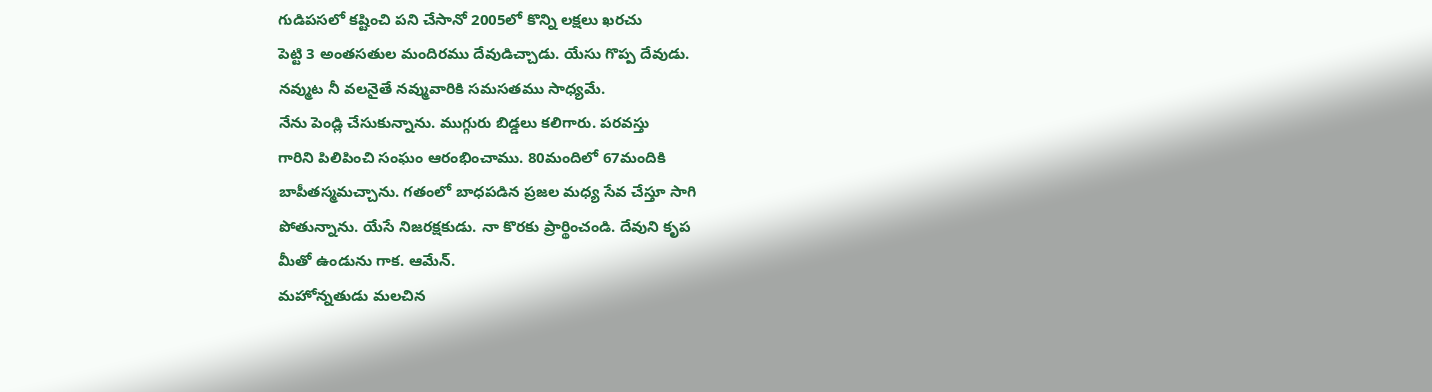గుడిపసలో కష్టించి పని చేసానో 2005లో కొన్ని లక్షలు ఖరచు
పెట్టి 3 అంతసతుల మందిరము దేవుడిచ్చాడు. యేసు గొప్ప దేవుడు.
నవ్ముట నీ వలనైతే నవ్మువారికి సమసతము సాధ్యమే.
నేను పెండ్లి చేసుకున్నాను. ముగ్గురు బిడ్డలు కలిగారు. పరవస్తు
గారిని పిలిపించి సంఘం ఆరంభించాము. 80మందిలో 67మందికి
బాపీతస్మమచ్చాను. గతంలో బాధపడిన ప్రజల మధ్య సేవ చేస్తూ సాగి
పోతున్నాను. యేసే నిజరక్షకుడు. నా కొరకు ప్రార్థించండి. దేవుని కృప
మీతో ఉండును గాక. ఆమేన్.
మహోన్నతుడు మలచిన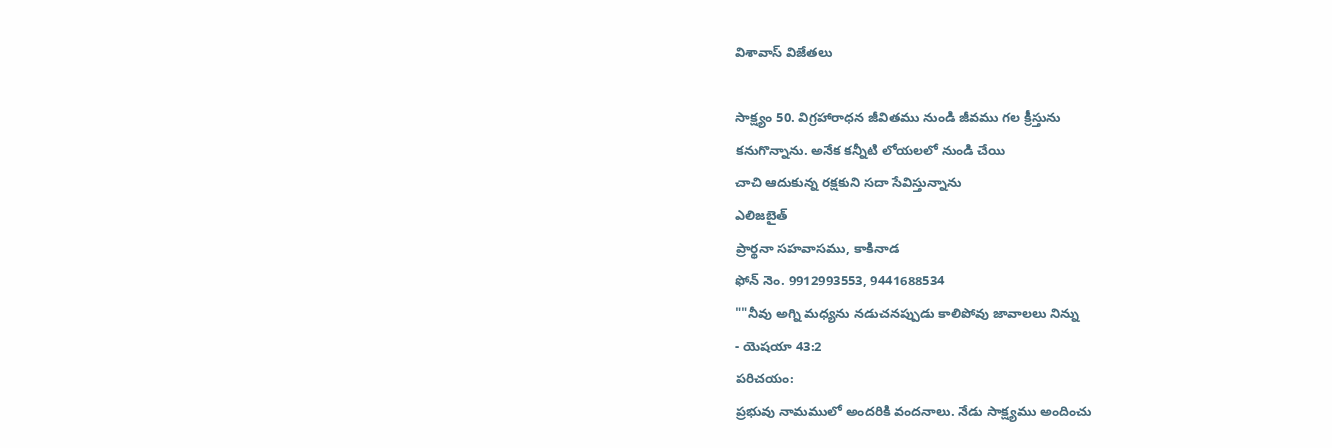విశావాస్ విజేతలు

సాక్ష్యం 50. విగ్రహారాధన జీవితము నుండి జీవము గల క్రీస్తును
కనుగొన్నాను. అనేక కన్నీటి లోయలలో నుండి చేయి
చాచి ఆదుకున్న రక్షకుని సదా సేవిస్తున్నాను
ఎలిజబైత్
ప్రార్థనా సహవాసము, కాకినాడ
ఫోన్ నెం. 9912993553, 9441688534
""నీవు అగ్ని మధ్యను నడుచనప్పుడు కాలిపోవు జావాలలు నిన్ను
- యెషయా 43:2
పరిచయం:
ప్రభువు నామములో అందరికి వందనాలు. నేడు సాక్ష్యము అందించు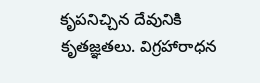కృపనిచ్చిన దేవునికి కృతజ్ఞతలు. విగ్రహారాధన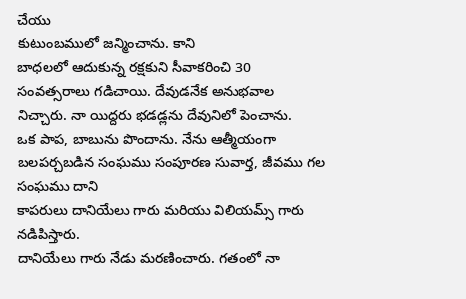చేయు
కుటుంబములో జన్మించాను. కాని
బాధలలో ఆదుకున్న రక్షకుని సీవాకరించి 30
సంవత్సరాలు గడిచాయి. దేవుడనేక అనుభవాల
నిచ్చారు. నా యిద్దరు భడడ్లను దేవునిలో పెంచాను.
ఒక పాప, బాబును పొందాను. నేను ఆత్మీయంగా
బలపర్చబడిన సంఘము సంపూరణ సువార్త, జీవము గల సంఘము దాని
కాపరులు దానియేలు గారు మరియు విలియమ్స్ గారు నడిపిస్తారు.
దానియేలు గారు నేడు మరణించారు. గతంలో నా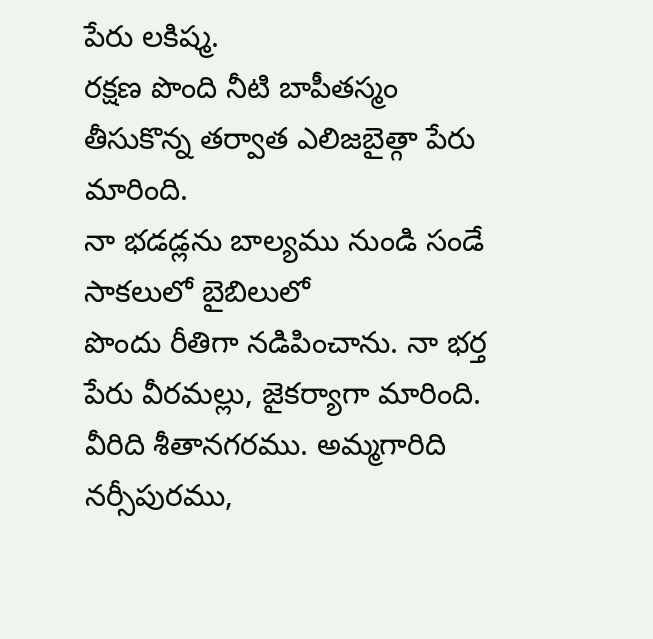పేరు లకిష్మ.
రక్షణ పొంది నీటి బాపీతస్మం తీసుకొన్న తర్వాత ఎలిజబైత్గా పేరు మారింది.
నా భడడ్లను బాల్యము నుండి సండే సాకలులో బైబిలులో
పొందు రీతిగా నడిపించాను. నా భర్త పేరు వీరమల్లు, జైకర్యాగా మారింది.
వీరిది శీతానగరము. అమ్మగారిది నర్సీపురము,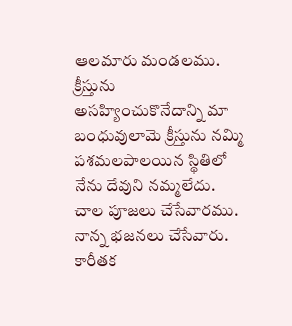ఆలమారు మండలము.
క్రీస్తును అసహ్యించుకొనేదాన్ని మా బంధువులావెు క్రీస్తును నమ్మి
పశమలపాలయిన స్థితిలో నేను దేవుని నమ్మలేదు. చాల పూజలు చేసేవారము.
నాన్న భజనలు చేసేవారు. కారీతక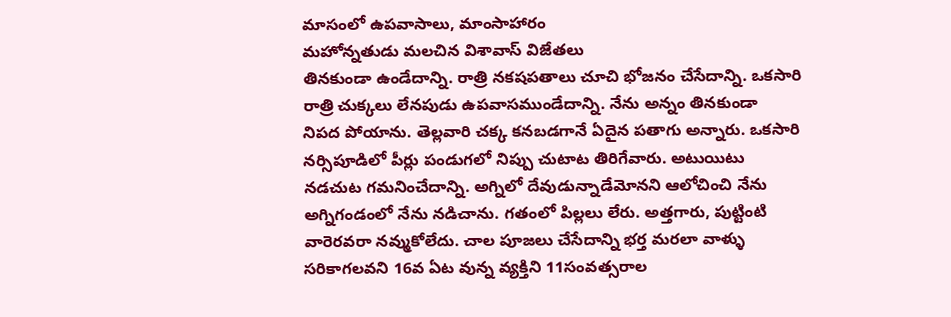మాసంలో ఉపవాసాలు, మాంసాహారం
మహోన్నతుడు మలచిన విశావాస్ విజేతలు
తినకుండా ఉండేదాన్ని. రాత్రి నకషపతాలు చూచి భోజనం చేసేదాన్ని. ఒకసారి
రాత్రి చుక్కలు లేనపుడు ఉపవాసముండేదాన్ని. నేను అన్నం తినకుండా
నిపద పోయాను. తెల్లవారి చక్క కనబడగానే ఏదైన పతాగు అన్నారు. ఒకసారి
నర్సిపూడిలో పీర్లు పండుగలో నిప్పు చుటాట తిరిగేవారు. అటుయిటు
నడచుట గమనించేదాన్ని. అగ్నిలో దేవుడున్నాడేమోనని ఆలోచించి నేను
అగ్నిగండంలో నేను నడిచాను. గతంలో పిల్లలు లేరు. అత్తగారు, పుట్టింటి
వారెరవరా నవ్ముకోలేదు. చాల పూజలు చేసేదాన్ని భర్త మరలా వాళ్ళు
సరికాగలవని 16వ ఏట వున్న వ్యక్తిని 11సంవత్సరాల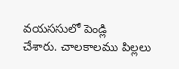వయససులో పెండ్లి
చేశారు. చాలకాలము పిల్లలు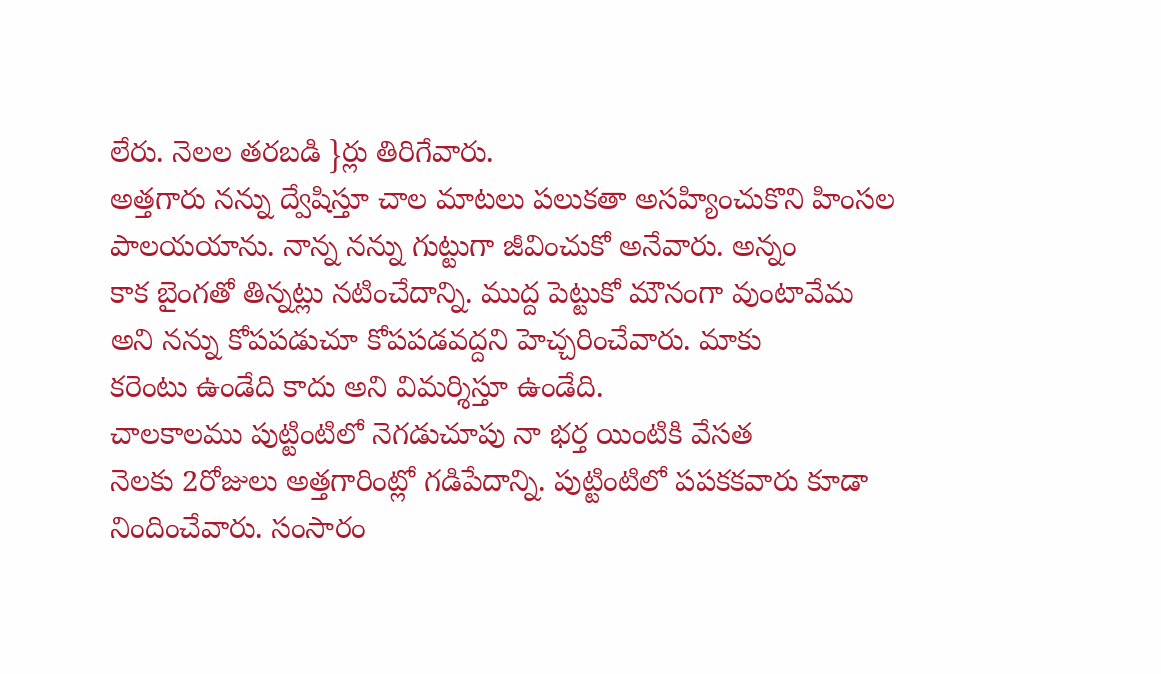లేరు. నెలల తరబడి }ర్లు తిరిగేవారు.
అత్తగారు నన్ను ద్వేషిస్తూ చాల మాటలు పలుకతా అసహ్యించుకొని హింసల
పాలయయాను. నాన్న నన్ను గుట్టుగా జీవించుకో అనేవారు. అన్నం
కాక బైంగతో తిన్నట్లు నటించేదాన్ని. ముద్ద పెట్టుకో మౌనంగా వుంటావేమ
అని నన్ను కోపపడుచూ కోపపడవద్దని హెచ్చరించేవారు. మాకు
కరెంటు ఉండేది కాదు అని విమర్శిస్తూ ఉండేది.
చాలకాలము పుట్టింటిలో నెగడుచూపు నా భర్త యింటికి వేసత
నెలకు 2రోజులు అత్తగారింట్లో గడిపేదాన్ని. పుట్టింటిలో పపకకవారు కూడా
నిందించేవారు. సంసారం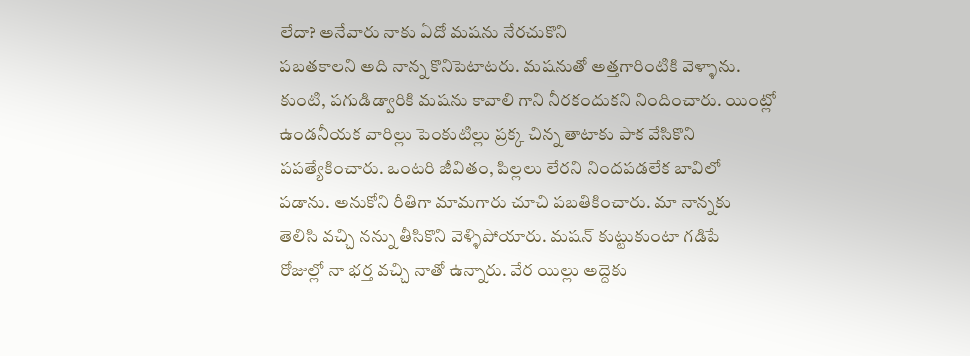లేదా? అనేవారు నాకు ఏదో మషను నేరచుకొని
పబతకాలని అది నాన్న కొనిపెటాటరు. మషనుతో అత్తగారింటికి వెళ్ళాను.
కుంటి, పగుడిడ్వారికి మషను కావాలి గాని నీరకందుకని నిందించారు. యింట్లో
ఉండనీయక వారిల్లు పెంకుటిల్లు ప్రక్క చిన్న తాటాకు పాక వేసికొని
పపత్యేకించారు. ఒంటరి జీవితం, పిల్లలు లేరని నిందపడలేక బావిలో
పడాను. అనుకోని రీతిగా మామగారు చూచి పబతికించారు. మా నాన్నకు
తెలిసి వచ్చి నన్ను తీసికొని వెళ్ళిపోయారు. మషన్ కుట్టుకుంటా గడిపే
రోజుల్లో నా భర్త వచ్చి నాతో ఉన్నారు. వేర యిల్లు అద్దెకు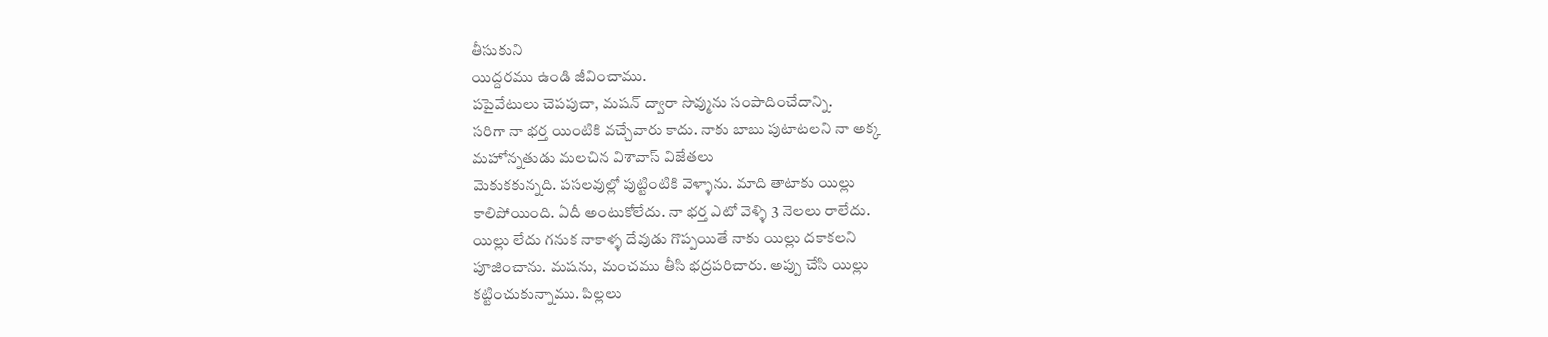తీసుకుని
యిద్దరము ఉండి జీవించాము.
పపైవేటులు చెపపుచా, మషన్ ద్వారా సొవ్మును సంపాదించేదాన్ని.
సరిగా నా భర్త యింటికి వచ్చేవారు కాదు. నాకు బాబు పుటాటలని నా అక్క
మహోన్నతుడు మలచిన విశావాస్ విజేతలు
వెుకుకకున్నది. పసలవుల్లో పుట్టింటికి వెళ్ళాను. మాది తాటాకు యిల్లు
కాలిపోయింది. ఏదీ అంటుకోలేదు. నా భర్త ఎటో వెళ్ళి 3 నెలలు రాలేదు.
యిల్లు లేదు గనుక నాకాళ్ళ దేవుడు గొప్పయితే నాకు యిల్లు దకాకలని
పూజించాను. మషను, మంచము తీసి భద్రపరిచారు. అప్పు చేసి యిల్లు
కట్టించుకున్నాము. పిల్లలు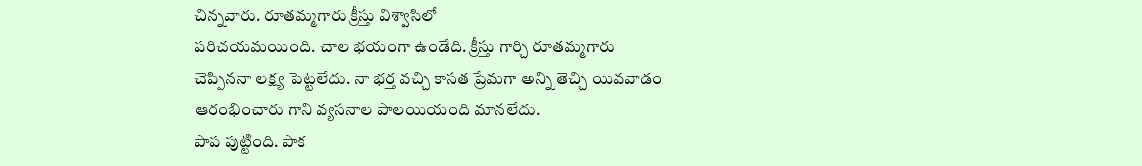చిన్నవారు. రూతమ్మగారు క్రీస్తు విశ్వాసిలో
పరిచయమయింది. చాల భయంగా ఉండేది. క్రీస్తు గార్చి రూతమ్మగారు
చెప్పిననా లక్ష్య పెట్టలేదు. నా భర్త వచ్చి కాసత ప్రేమగా అన్ని తెచ్చి యివవాడం
ఆరంభించారు గాని వ్యసనాల పాలయియంది మానలేదు.
పాప పుట్టింది. పాక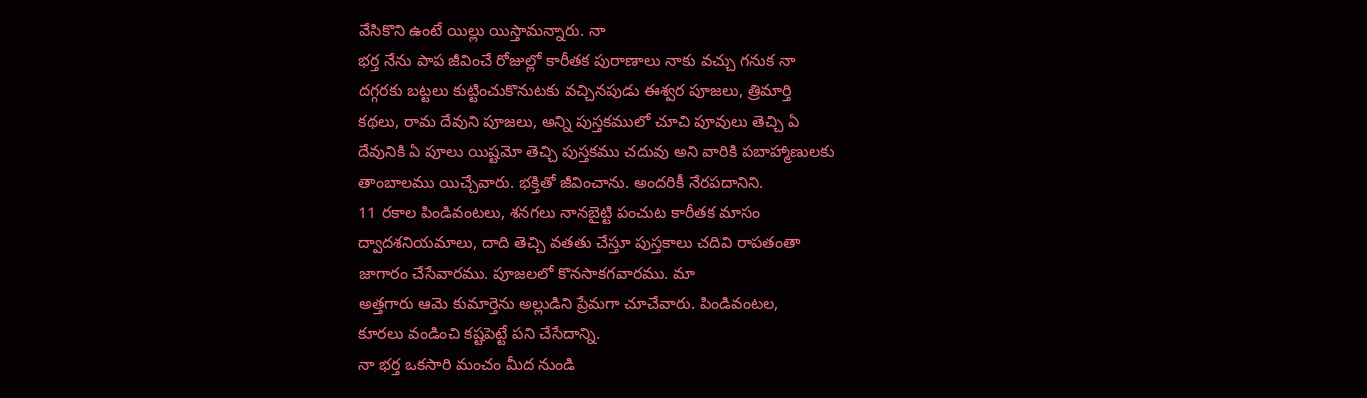వేసికొని ఉంటే యిల్లు యిస్తామన్నారు. నా
భర్త నేను పాప జీవించే రోజుల్లో కారీతక పురాణాలు నాకు వచ్చు గనుక నా
దగ్గరకు బట్టలు కుట్టించుకొనుటకు వచ్చినపుడు ఈశ్వర పూజలు, త్రిమార్తి
కథలు, రామ దేవుని పూజలు, అన్ని పుస్తకములో చూచి పూవులు తెచ్చి ఏ
దేవునికి ఏ పూలు యిష్టమో తెచ్చి పుస్తకము చదువు అని వారికి పబాహ్మాణులకు
తాంబాలము యిచ్చేవారు. భక్తితో జీవించాను. అందరికీ నేరపదానిని.
11 రకాల పిండివంటలు, శనగలు నానబైట్టి పంచుట కారీతక మాసం
ద్వాదశనియమాలు, దాది తెచ్చి వతతు చేస్తూ పుస్తకాలు చదివి రాపతంతా
జాగారం చేసేవారము. పూజలలో కొనసాకగవారము. మా
అత్తగారు ఆమె కుమార్తెను అల్లుడిని ప్రేమగా చూచేవారు. పిండివంటల,
కూరలు వండించి కష్టపెట్టే పని చేసేదాన్ని.
నా భర్త ఒకసారి మంచం మీద నుండి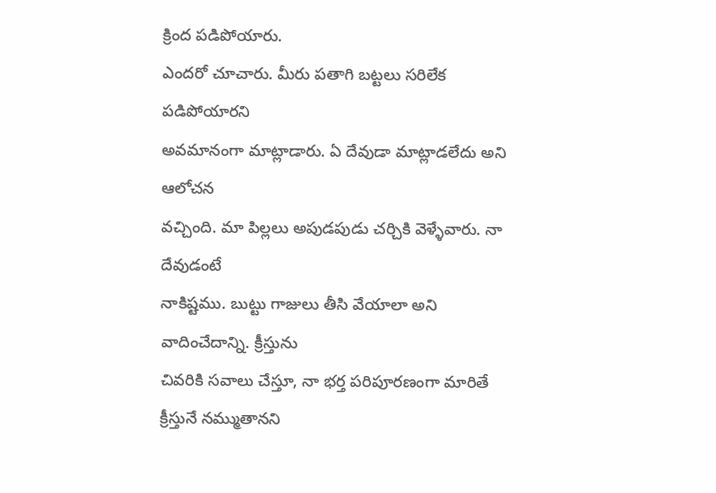క్రింద పడిపోయారు.
ఎందరో చూచారు. మీరు పతాగి బట్టలు సరిలేక పడిపోయారని
అవమానంగా మాట్లాడారు. ఏ దేవుడా మాట్లాడలేదు అని ఆలోచన
వచ్చింది. మా పిల్లలు అపుడపుడు చర్చికి వెళ్ళేవారు. నా దేవుడంటే
నాకిష్టము. బుట్టు గాజులు తీసి వేయాలా అని వాదించేదాన్ని. క్రీస్తును
చివరికి సవాలు చేస్తూ, నా భర్త పరిపూరణంగా మారితే క్రీస్తునే నమ్ముతానని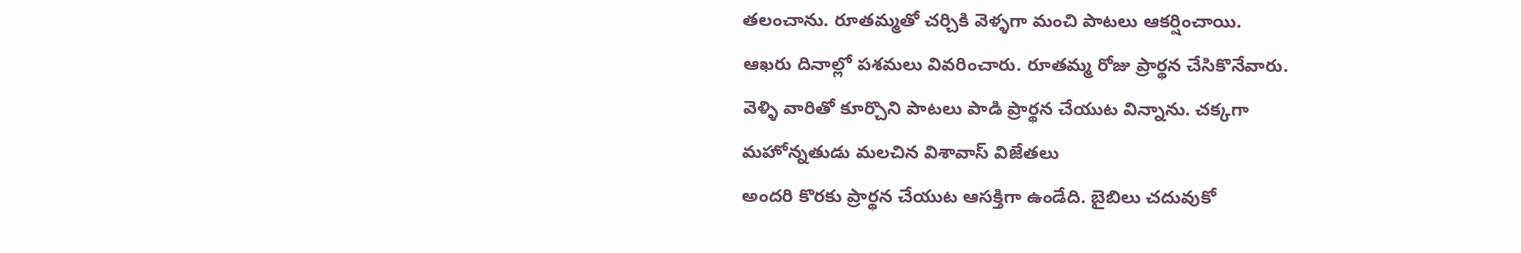తలంచాను. రూతమ్మతో చర్చికి వెళ్ళగా మంచి పాటలు ఆకర్షించాయి.
ఆఖరు దినాల్లో పశమలు వివరించారు. రూతమ్మ రోజు ప్రార్థన చేసికొనేవారు.
వెళ్ళి వారితో కూర్చొని పాటలు పాడి ప్రార్థన చేయుట విన్నాను. చక్కగా
మహోన్నతుడు మలచిన విశావాస్ విజేతలు
అందరి కొరకు ప్రార్థన చేయుట ఆసక్తిగా ఉండేది. బైబిలు చదువుకో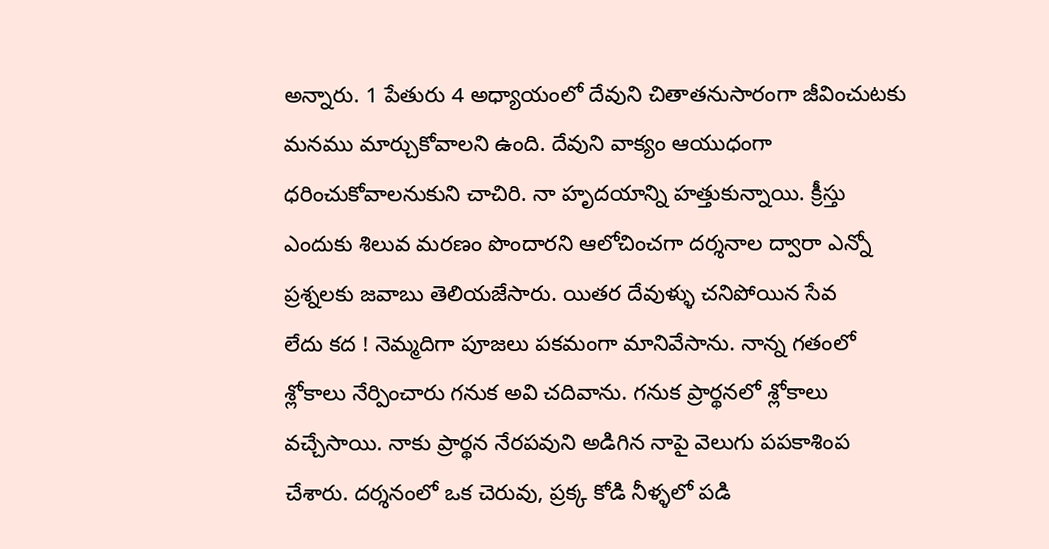అన్నారు. 1 పేతురు 4 అధ్యాయంలో దేవుని చితాతనుసారంగా జీవించుటకు
మనము మార్చుకోవాలని ఉంది. దేవుని వాక్యం ఆయుధంగా
ధరించుకోవాలనుకుని చాచిరి. నా హృదయాన్ని హత్తుకున్నాయి. క్రీస్తు
ఎందుకు శిలువ మరణం పొందారని ఆలోచించగా దర్శనాల ద్వారా ఎన్నో
ప్రశ్నలకు జవాబు తెలియజేసారు. యితర దేవుళ్ళు చనిపోయిన సేవ
లేదు కద ! నెమ్మదిగా పూజలు పకమంగా మానివేసాను. నాన్న గతంలో
శ్లోకాలు నేర్పించారు గనుక అవి చదివాను. గనుక ప్రార్థనలో శ్లోకాలు
వచ్చేసాయి. నాకు ప్రార్థన నేరపవుని అడిగిన నాపై వెలుగు పపకాశింప
చేశారు. దర్శనంలో ఒక చెరువు, ప్రక్క కోడి నీళ్ళలో పడి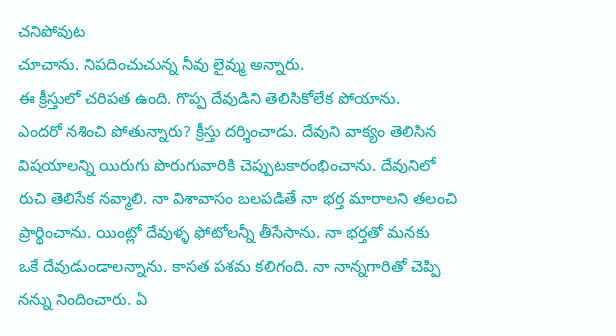చనిపోవుట
చూచాను. నిపదించుచున్న నీవు లైవ్ము అన్నారు.
ఈ క్రీస్తులో చరిపత ఉంది. గొప్ప దేవుడిని తెలిసికోలేక పోయాను.
ఎందరో నశించి పోతున్నారు? క్రీస్తు దర్శించాడు. దేవుని వాక్యం తెలిసిన
విషయాలన్ని యిరుగు పొరుగువారికి చెప్పుటకారంభించాను. దేవునిలో
రుచి తెలిసేక నవ్మాలి. నా విశావాసం బలపడితే నా భర్త మారాలని తలంచి
ప్రార్థించాను. యింట్లో దేవుళ్ళ ఫోటోలన్నీ తీసేసాను. నా భర్తతో మనకు
ఒకే దేవుడుండాలన్నాను. కాసత పశమ కలిగంది. నా నాన్నగారితో చెప్పి
నన్ను నిందించారు. ఏ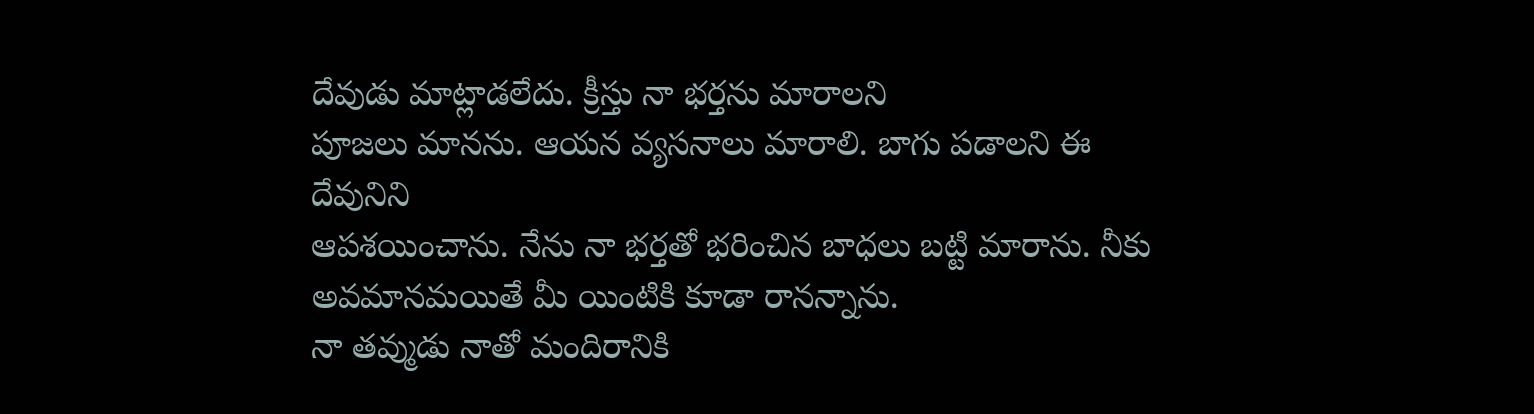దేవుడు మాట్లాడలేదు. క్రీస్తు నా భర్తను మారాలని
పూజలు మానను. ఆయన వ్యసనాలు మారాలి. బాగు పడాలని ఈ దేవునిని
ఆపశయించాను. నేను నా భర్తతో భరించిన బాధలు బట్టి మారాను. నీకు
అవమానమయితే మీ యింటికి కూడా రానన్నాను.
నా తవ్ముడు నాతో మందిరానికి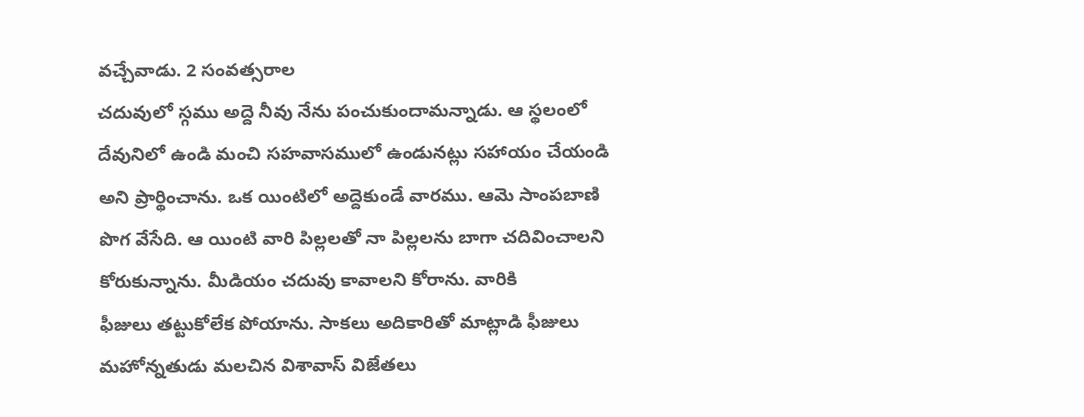వచ్చేవాడు. 2 సంవత్సరాల
చదువులో స్గము అద్దె నీవు నేను పంచుకుందామన్నాడు. ఆ స్థలంలో
దేవునిలో ఉండి మంచి సహవాసములో ఉండునట్లు సహాయం చేయండి
అని ప్రార్థించాను. ఒక యింటిలో అద్దెకుండే వారము. ఆమె సాంపబాణి
పొగ వేసేది. ఆ యింటి వారి పిల్లలతో నా పిల్లలను బాగా చదివించాలని
కోరుకున్నాను. మీడియం చదువు కావాలని కోరాను. వారికి
ఫీజులు తట్టుకోలేక పోయాను. సాకలు అదికారితో మాట్లాడి ఫీజులు
మహోన్నతుడు మలచిన విశావాస్ విజేతలు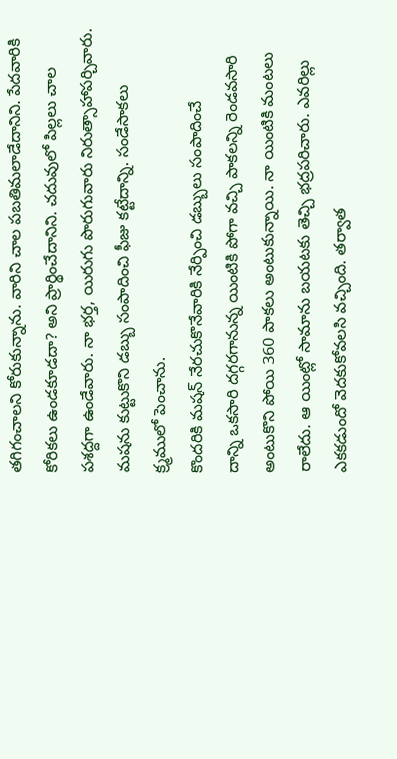తగిగంచాలని కోరుకున్నాను. వారిని చాల పబతిమలాడేదానిని. పేదవారికి
కోరికలు ఉండకూడదా? అని ప్రార్థించేదానిని. చదువులో పిల్లలు చాల
పశద్దగా ఉండేవారు. నా భర్త, యిరుగు పొరుగువారు నిరుత్సాహాపర్చివారు.
మషను కుట్టుకొని డబ్బు సంపాదించి ఫీజు కట్టేదాన్ని. సండేసాకలు
క్ర్మములో పెంచాను.
కొందరికి మషన్ నేరచుకొనేవారికి నేర్పించి డబ్బులు సంపాదించే
దాన్ని ఒకసారి దగ్గరగానున్న యింటికి పోగా వచ్చి పాకలన్ని రెండవసారి
అంటుకొని పోయి 360 పాకలు అంటుకున్నాయి. నా యింటికి మంటలు
రాలేదు. ఆ యింట్లో సామాను బయటకు తెచ్చి భద్రపరిచారు. ఎవరిల్లు
ఎకకడుందో వెదకుకోవలసి వచ్చింది. తర్వాత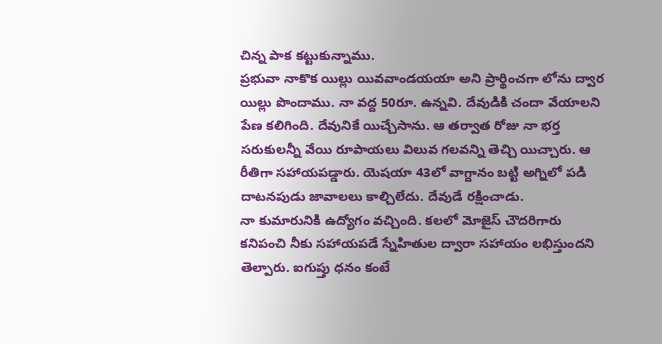చిన్న పాక కట్టుకున్నాము.
ప్రభువా నాకొక యిల్లు యివవాండయయా అని ప్రార్థించగా లోను ద్వార
యిల్లు పొందాము. నా వద్ద 50రూ. ఉన్నవి. దేవుడికి చందా వేయాలని
పేణ కలిగింది. దేవునికే యిచ్చేసాను. ఆ తర్వాత రోజు నా భర్త
సరుకులన్నీ వేయి రూపాయలు విలువ గలవన్ని తెచ్చి యిచ్చారు. ఆ
రీతిగా సహాయపడ్డారు. యెషయా 43లో వాగ్దానం బట్టి అగ్నిలో పడి
దాటనపుడు జావాలలు కాల్చిలేదు. దేవుడే రక్షించాడు.
నా కుమారునికి ఉద్యోగం వచ్చింది. కలలో మోజైస్ చౌదరిగారు
కనిపంచి నీకు సహాయపడే స్నేహితుల ద్వారా సహాయం లభిస్తుందని
తెల్పారు. ఐగుప్తు ధనం కంటే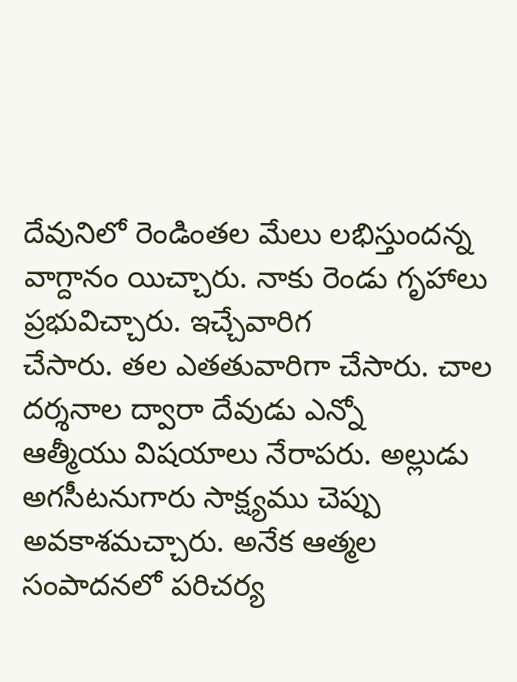దేవునిలో రెండింతల మేలు లభిస్తుందన్న
వాగ్దానం యిచ్చారు. నాకు రెండు గృహాలు ప్రభువిచ్చారు. ఇచ్చేవారిగ
చేసారు. తల ఎతతువారిగా చేసారు. చాల దర్శనాల ద్వారా దేవుడు ఎన్నో
ఆత్మీయు విషయాలు నేరాపరు. అల్లుడు అగసీటనుగారు సాక్ష్యము చెప్పు
అవకాశమచ్చారు. అనేక ఆత్మల సంపాదనలో పరిచర్య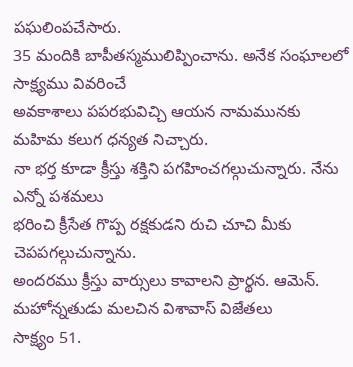పఘలింపచేసారు.
35 మందికి బాపీతస్మములిప్పించాను. అనేక సంఘాలలో సాక్ష్యము వివరించే
అవకాశాలు పపరభువిచ్చి ఆయన నామమునకు మహిమ కలుగ ధన్యత నిచ్చారు.
నా భర్త కూడా క్రీస్తు శక్తిని పగహించగల్గుచున్నారు. నేను ఎన్నో పశమలు
భరించి క్రీసేత గొప్ప రక్షకుడని రుచి చూచి మీకు చెపపగల్గుచున్నాను.
అందరము క్రీస్తు వార్సులు కావాలని ప్రార్థన. ఆమెన్.
మహోన్నతుడు మలచిన విశావాస్ విజేతలు
సాక్ష్యం 51.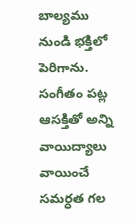బాల్యము నుండి భక్తిలో పెరిగాను. సంగీతం పట్ల
ఆసక్తితో అన్ని వాయిద్యాలు వాయించే సమర్ధత గల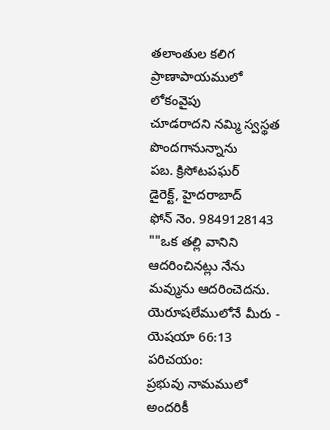తలాంతుల కలిగ ప్రాణాపాయములో లోకంవైపు
చూడరాదని నమ్మి స్వస్థత పొందగానున్నాను
పబ. క్రిసోటపఘర్
డైరెక్ట్, హైదరాబాద్
ఫోన్ నెం. 9849128143
""ఒక తల్లి వానిని ఆదరించినట్లు నేను మవ్మును ఆదరించెదను.
యెరూషలేములోనే మీరు - యెషయా 66:13
పరిచయం:
ప్రభువు నామములో అందరికీ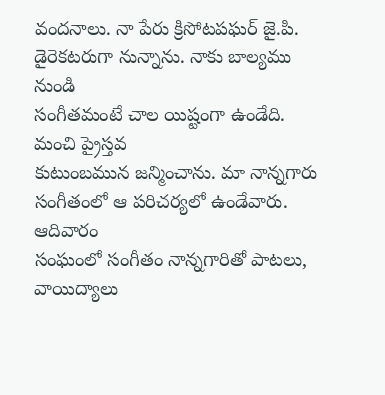వందనాలు. నా పేరు క్రిసోటపఘర్ జై.పి.
డైరెకటరుగా నున్నాను. నాకు బాల్యము నుండి
సంగీతమంటే చాల యిష్టంగా ఉండేది. మంచి ప్రైస్తవ
కుటుంబమున జన్మించాను. మా నాన్నగారు
సంగీతంలో ఆ పరిచర్యలో ఉండేవారు. ఆదివారం
సంఘంలో సంగీతం నాన్నగారితో పాటలు,
వాయిద్యాలు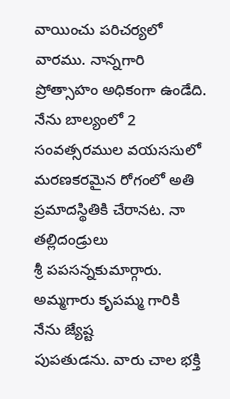వాయించు పరిచర్యలో
వారము. నాన్నగారి ప్రోత్సాహం అధికంగా ఉండేది.
నేను బాల్యంలో 2 సంవత్సరముల వయససులో
మరణకరమైన రోగంలో అతి ప్రమాదస్థితికి చేరానట. నా తల్లిదండ్రులు
శ్రీ పపసన్నకుమార్గారు. అమ్మగారు కృపమ్మ గారికి నేను జ్యేష్ట
పుపతుడను. వారు చాల భక్తి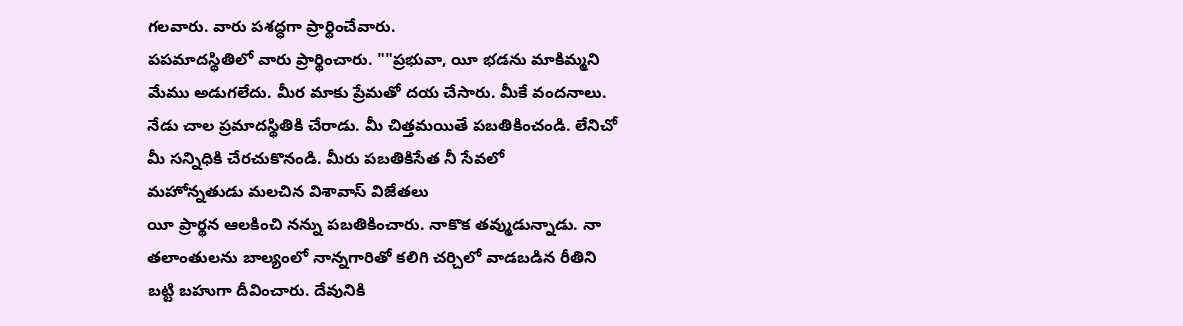గలవారు. వారు పశద్ధగా ప్రార్థించేవారు.
పపమాదస్థితిలో వారు ప్రార్థించారు. ""ప్రభువా, యీ భడను మాకిమ్మని
మేము అడుగలేదు. మీర మాకు ప్రేమతో దయ చేసారు. మీకే వందనాలు.
నేడు చాల ప్రమాదస్థితికి చేరాడు. మీ చిత్తమయితే పబతికించండి. లేనిచో
మీ సన్నిధికి చేరచుకొనండి. మీరు పబతికిసేత నీ సేవలో
మహోన్నతుడు మలచిన విశావాస్ విజేతలు
యీ ప్రార్థన ఆలకించి నన్ను పబతికించారు. నాకొక తవ్ముడున్నాడు. నా
తలాంతులను బాల్యంలో నాన్నగారితో కలిగి చర్చిలో వాడబడిన రీతిని
బట్టి బహుగా దీవించారు. దేవునికి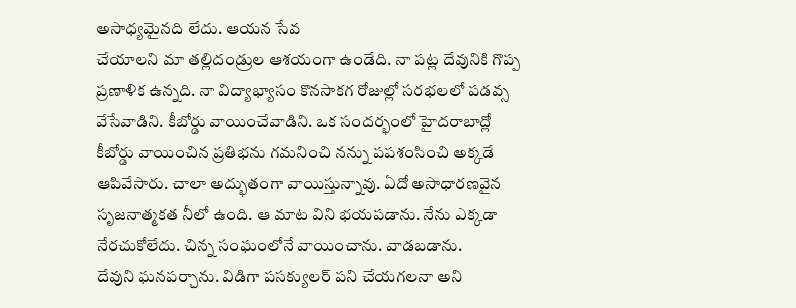అసాధ్యమైనది లేదు. ఆయన సేవ
చేయాలని మా తల్లిదండ్రుల ఆశయంగా ఉండేది. నా పట్ల దేవునికి గొప్ప
ప్రణాళిక ఉన్నది. నా విద్యాభ్యాసం కొనసాకగ రోజుల్లో సరభలలో పడవ్స
వేసేవాడిని. కీబోర్డు వాయించేవాడిని. ఒక సందర్భంలో హైదరాబాద్లో
కీబోర్డు వాయించిన ప్రతిభను గమనించి నన్ను పపశంసించి అక్కడే
ఆపివేసారు. చాలా అద్భుతంగా వాయిస్తున్నావు. ఏదో అసాధారణవైన
సృజనాత్మకత నీలో ఉంది. ఆ మాట విని భయపడాను. నేను ఎక్కడా
నేరచుకోలేదు. చిన్న సంఘంలోనే వాయించాను. వాడబడాను.
దేవుని ఘనపర్చాను. విడిగా పసక్యులర్ పని చేయగలనా అని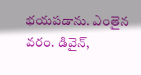భయపడాను. ఎంతైన వరం. డివైన్,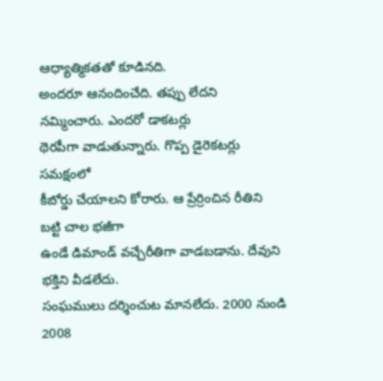ఆధ్యాత్మికతతో కూడినది.
అందరూ ఆనందించేది. తప్పు లేదని నమ్మించారు. ఎందరో డాకటర్లు
థెరపీగా వాడుతున్నారు. గొప్ప డైరెకటర్లు సమక్షంలో
కీబోర్డు చేయాలని కోరారు. ఆ ప్రేర్రించిన రీతిని బట్టి చాల భజీగా
ఉండే డిమాండ్ వచ్చేరీతిగా వాడబడాను. దేవుని భక్తిని వీడలేదు.
సంఘములు దర్శించుట మానలేదు. 2000 నుండి 2008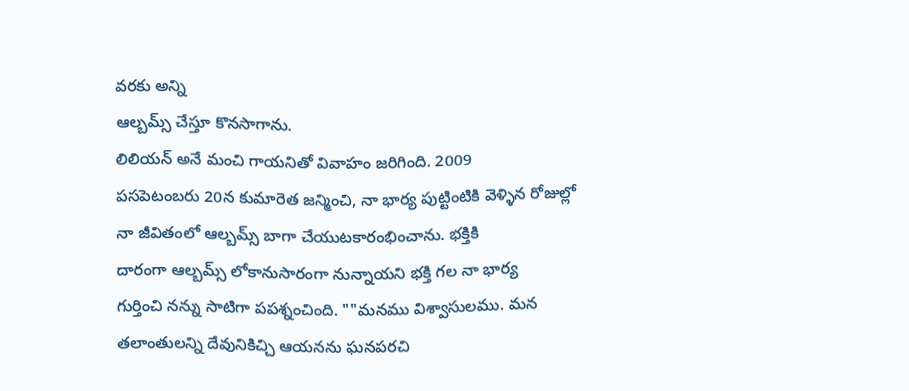వరకు అన్ని
ఆల్బమ్స్ చేస్తూ కొనసాగాను.
లిలియన్ అనే మంచి గాయనితో వివాహం జరిగింది. 2009
పసపెటంబరు 20న కుమారెత జన్మించి, నా భార్య పుట్టింటికి వెళ్ళిన రోజుల్లో
నా జీవితంలో ఆల్బమ్స్ బాగా చేయుటకారంభించాను. భక్తికి
దారంగా ఆల్బమ్స్ లోకానుసారంగా నున్నాయని భక్తి గల నా భార్య
గుర్తించి నన్ను సాటిగా పపశ్నంచింది. ""మనము విశ్వాసులము. మన
తలాంతులన్ని దేవునికిచ్చి ఆయనను ఘనపరచి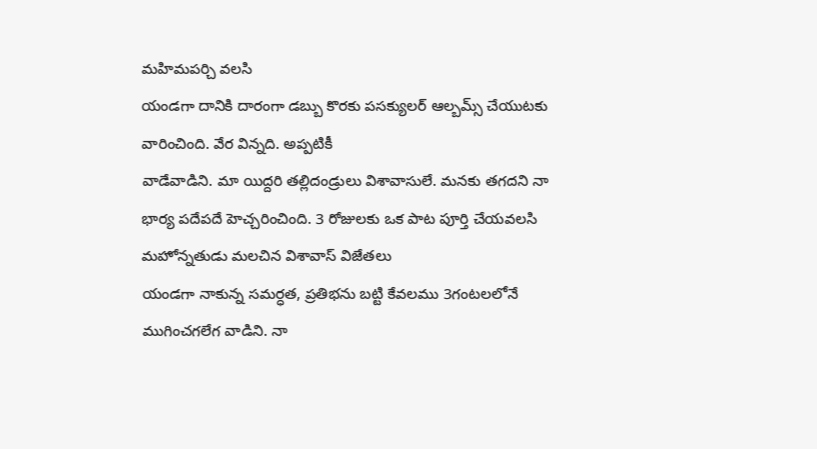మహిమపర్చి వలసి
యండగా దానికి దారంగా డబ్బు కొరకు పసక్యులర్ ఆల్బమ్స్ చేయుటకు
వారించింది. వేర విన్నది. అప్పటికీ
వాడేవాడిని. మా యిద్దరి తల్లిదండ్రులు విశావాసులే. మనకు తగదని నా
భార్య పదేపదే హెచ్చరించింది. 3 రోజులకు ఒక పాట పూర్తి చేయవలసి
మహోన్నతుడు మలచిన విశావాస్ విజేతలు
యండగా నాకున్న సమర్ధత, ప్రతిభను బట్టి కేవలము 3గంటలలోనే
ముగించగలేగ వాడిని. నా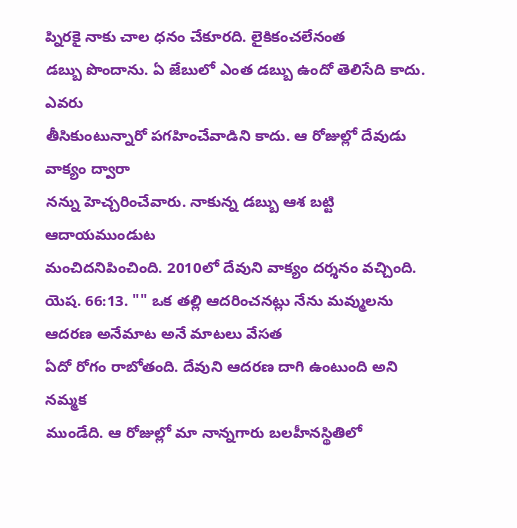ప్నిరకై నాకు చాల ధనం చేకూరది. లైకికంచలేనంత
డబ్బు పొందాను. ఏ జేబులో ఎంత డబ్బు ఉందో తెలిసేది కాదు. ఎవరు
తీసికుంటున్నారో పగహించేవాడిని కాదు. ఆ రోజుల్లో దేవుడు వాక్యం ద్వారా
నన్ను హెచ్చరించేవారు. నాకున్న డబ్బు ఆశ బట్టి ఆదాయముండుట
మంచిదనిపించింది. 2010లో దేవుని వాక్యం దర్శనం వచ్చింది.
యెష. 66:13. "" ఒక తల్లి ఆదరించనట్లు నేను మవ్ములను
ఆదరణ అనేమాట అనే మాటలు వేసత
ఏదో రోగం రాబోతంది. దేవుని ఆదరణ దాగి ఉంటుంది అని నమ్మక
ముండేది. ఆ రోజుల్లో మా నాన్నగారు బలహీనస్థితిలో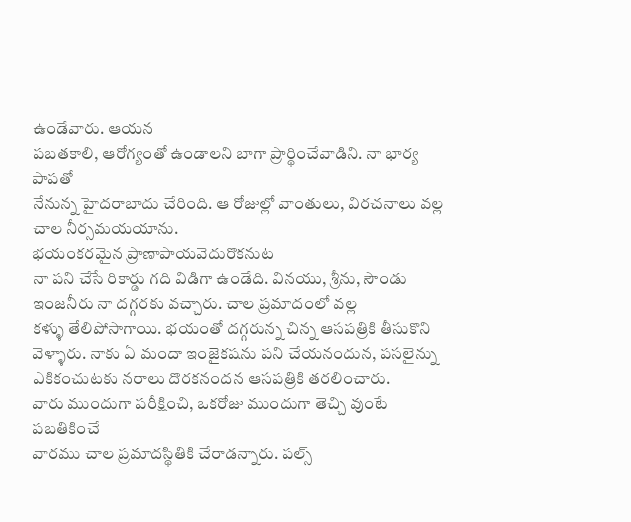ఉండేవారు. ఆయన
పబతకాలి, ఆరోగ్యంతో ఉండాలని బాగా ప్రార్థించేవాడిని. నా భార్య పాపతో
నేనున్న హైదరాబాదు చేరింది. ఆ రోజుల్లో వాంతులు, విరచనాలు వల్ల
చాల నీర్సమయయాను.
భయంకరమైన ప్రాణాపాయవెదురొకనుట
నా పని చేసే రికార్డు గది విడిగా ఉండేది. వినయు, శ్రీను, సౌండు
ఇంజనీరు నా దగ్గరకు వచ్చారు. చాల ప్రమాదంలో వల్ల
కళ్ళు తేలిపోసాగాయి. భయంతో దగ్గరున్న చిన్న ఆసపత్రికి తీసుకొని
వెళ్ళారు. నాకు ఏ మందా ఇంజైకషను పని చేయనందున, పసలైన్ను
ఎకికంచుటకు నరాలు దొరకనందన ఆసపత్రికి తరలించారు.
వారు ముందుగా పరీక్షించి, ఒకరోజు ముందుగా తెచ్చి వుంటే పబతికించే
వారము చాల ప్రమాదస్థితికి చేరాడన్నారు. పల్స్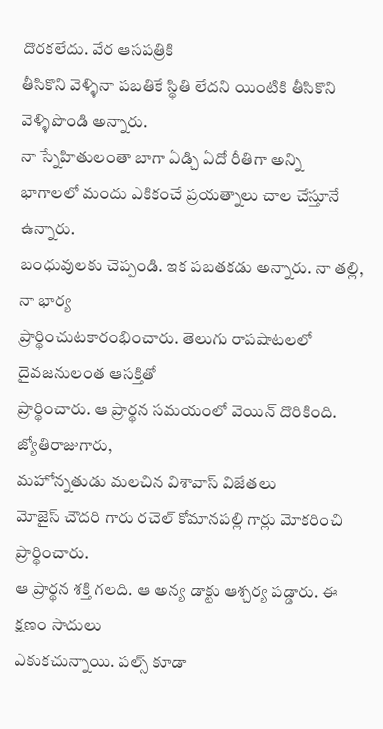దొరకలేదు. వేర ఆసపత్రికి
తీసికొని వెళ్ళినా పబతికే స్థితి లేదని యింటికి తీసికొని వెళ్ళిపొండి అన్నారు.
నా స్నేహితులంతా బాగా ఏడ్చి ఏదో రీతిగా అన్ని
భాగాలలో మందు ఎకికంచే ప్రయత్నాలు చాల చేస్తూనే ఉన్నారు.
బంధువులకు చెప్పండి. ఇక పబతకడు అన్నారు. నా తల్లి, నా భార్య
ప్రార్థించుటకారంభించారు. తెలుగు రాపషాటలలో దైవజనులంత ఆసక్తితో
ప్రార్థించారు. ఆ ప్రార్థన సమయంలో వెయిన్ దొరికింది. జ్యోతిరాజుగారు,
మహోన్నతుడు మలచిన విశావాస్ విజేతలు
మోజైస్ చౌదరి గారు రచెల్ కోమానపల్లి గార్లు మోకరించి ప్రార్థించారు.
ఆ ప్రార్థన శక్తి గలది. ఆ అన్య డాక్టు ఆశ్చర్య పడ్డారు. ఈ క్షణం సాదులు
ఎకుకచున్నాయి. పల్స్ కూడా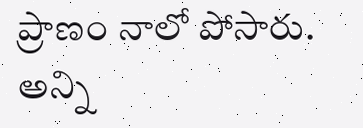ప్రాణం నాలో పోసారు.
అన్ని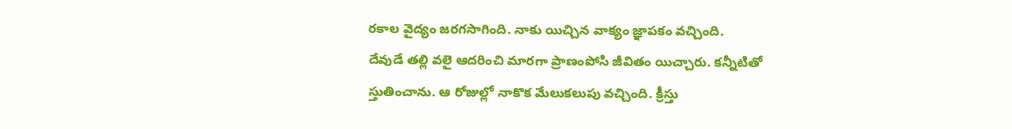రకాల వైద్యం జరగసాగింది. నాకు యిచ్చిన వాక్యం జ్ఞాపకం వచ్చింది.
దేవుడే తల్లి వలై ఆదరించి మారగా ప్రాణంపోసి జీవితం యిచ్చారు. కన్నీటితో
స్తుతించాను. ఆ రోజుల్లో నాకొక మేలుకలుపు వచ్చింది. క్రీస్తు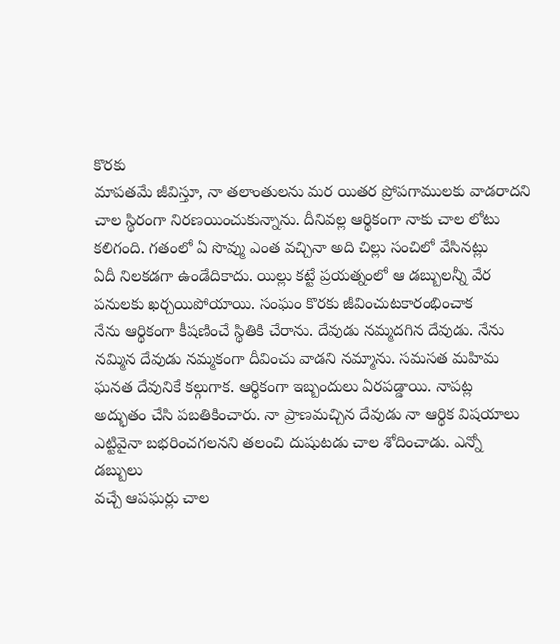కొరకు
మాపతమే జీవిస్తూ, నా తలాంతులను మర యితర ప్రోపగాములకు వాడరాదని
చాల స్థిరంగా నిరణయించుకున్నాను. దీనివల్ల ఆర్థికంగా నాకు చాల లోటు
కలిగంది. గతంలో ఏ సొవ్ము ఎంత వచ్చినా అది చిల్లు సంచిలో వేసినట్లు
ఏదీ నిలకడగా ఉండేదికాదు. యిల్లు కట్టే ప్రయత్నంలో ఆ డబ్బులన్నీ వేర
పనులకు ఖర్చయిపోయాయి. సంఘం కొరకు జీవించుటకారంభించాక
నేను ఆర్థికంగా కీషణించే స్థితికి చేరాను. దేవుడు నమ్మదగిన దేవుడు. నేను
నమ్మిన దేవుడు నమ్మకంగా దీవించు వాడని నమ్మాను. సమసత మహిమ
ఘనత దేవునికే కల్గుగాక. ఆర్థికంగా ఇబ్బందులు ఏరపడ్డాయి. నాపట్ల
అద్భుతం చేసి పబతికించారు. నా ప్రాణమచ్చిన దేవుడు నా ఆర్థిక విషయాలు
ఎట్టివైనా బభరించగలనని తలంచి దుషుటడు చాల శోదించాడు. ఎన్నో డబ్బులు
వచ్చే ఆపఘర్లు చాల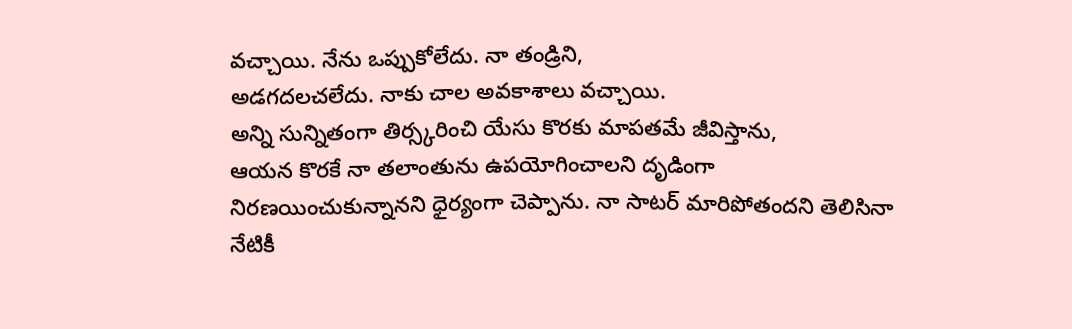వచ్చాయి. నేను ఒప్పుకోలేదు. నా తండ్రిని,
అడగదలచలేదు. నాకు చాల అవకాశాలు వచ్చాయి.
అన్ని సున్నితంగా తిర్స్కరించి యేసు కొరకు మాపతమే జీవిస్తాను,
ఆయన కొరకే నా తలాంతును ఉపయోగించాలని దృడింగా
నిరణయించుకున్నానని ధైర్యంగా చెప్పాను. నా సాటర్ మారిపోతందని తెలిసినా
నేటికీ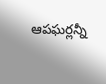ఆపఘర్లన్నీ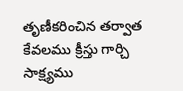తృణీకరించిన తర్వాత కేవలము క్రీస్తు గార్చి సాక్ష్యము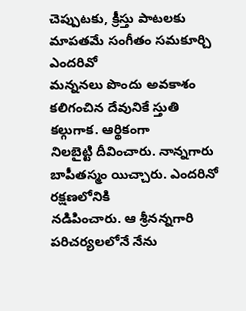చెప్పుటకు, క్రీస్తు పాటలకు మాపతమే సంగీతం సమకూర్చి ఎందరివో
మన్ననలు పొందు అవకాశం కలిగంచిన దేవునికే స్తుతి కల్గుగాక. ఆర్థికంగా
నిలబైట్టి దీవించారు. నాన్నగారు బాపీతస్మం యిచ్చారు. ఎందరినో రక్షణలోనికి
నడిపించారు. ఆ శ్రీనన్నగారి పరిచర్యలలోనే నేను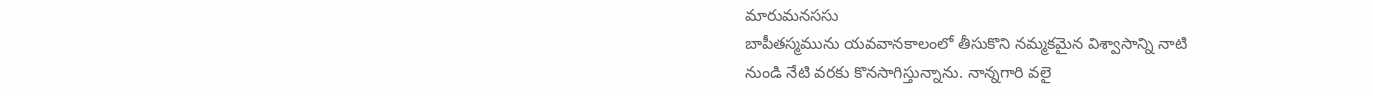మారుమనససు
బాపీతస్మమును యవవానకాలంలో తీసుకొని నమ్మకమైన విశ్వాసాన్ని నాటి
నుండి నేటి వరకు కొనసాగిస్తున్నాను. నాన్నగారి వలై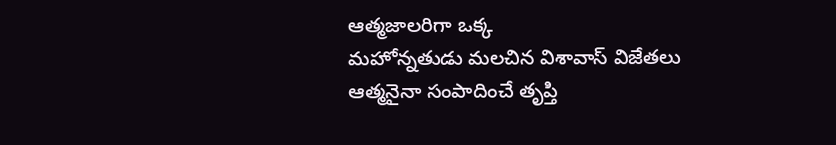ఆత్మజాలరిగా ఒక్క
మహోన్నతుడు మలచిన విశావాస్ విజేతలు
ఆత్మనైనా సంపాదించే తృప్తి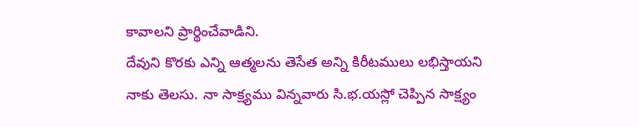కావాలని ప్రార్థించేవాడిని.
దేవుని కొరకు ఎన్ని ఆత్మలను తెసేత అన్ని కిరీటములు లభిస్తాయని
నాకు తెలసు. నా సాక్ష్యము విన్నవారు సి.భ.యస్లో చెప్పిన సాక్ష్యం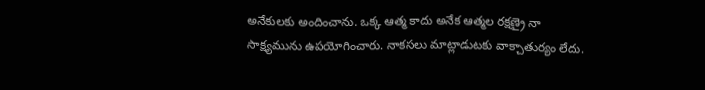అనేకులకు అందించాను. ఒక్క ఆత్మ కాదు అనేక ఆత్మల రక్షణ్రై నా
సాక్ష్యమును ఉపయోగించారు. నాకసలు మాట్లాడుటకు వాక్చాతుర్యం లేదు.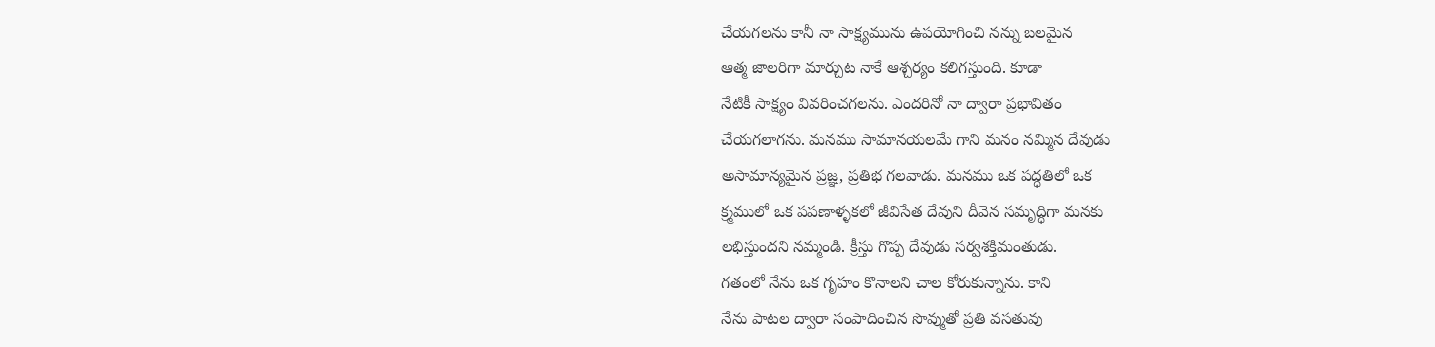చేయగలను కానీ నా సాక్ష్యమును ఉపయోగించి నన్ను బలమైన
ఆత్మ జాలరిగా మార్చుట నాకే ఆశ్చర్యం కలిగస్తుంది. కూడా
నేటికీ సాక్ష్యం వివరించగలను. ఎందరినో నా ద్వారా ప్రభావితం
చేయగలాగను. మనము సామానయలమే గాని మనం నమ్మిన దేవుడు
అసామాన్యమైన ప్రజ్ఞ, ప్రతిభ గలవాడు. మనము ఒక పద్ధతిలో ఒక
క్ర్మములో ఒక పపణాళ్ళకలో జీవిసేత దేవుని దీవెన సమృద్ధిగా మనకు
లభిస్తుందని నమ్మండి. క్రీస్తు గొప్ప దేవుడు సర్వశక్తిమంతుడు.
గతంలో నేను ఒక గృహం కొనాలని చాల కోరుకున్నాను. కాని
నేను పాటల ద్వారా సంపాదించిన సొవ్ముతో ప్రతి వసతువు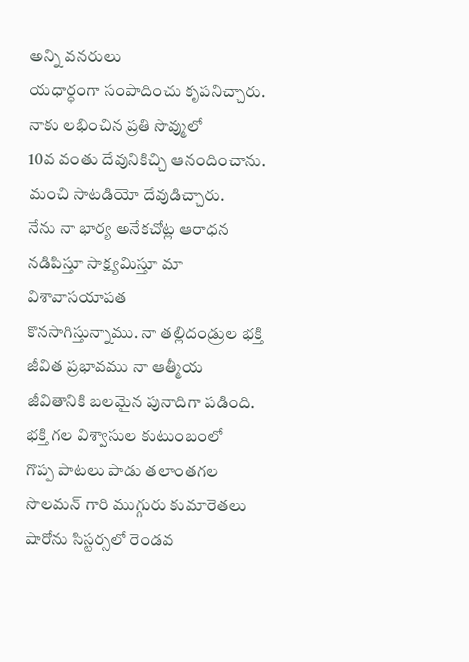అన్ని వనరులు
యధార్ధంగా సంపాదించు కృపనిచ్చారు. నాకు లభించిన ప్రతి సొవ్ములో
10వ వంతు దేవునికిచ్చి ఆనందించాను. మంచి సాటడియో దేవుడిచ్చారు.
నేను నా భార్య అనేకచోట్ల ఆరాధన నడిపిస్తూ సాక్ష్యమిస్తూ మా విశావాసయాపత
కొనసాగిస్తున్నాము. నా తల్లిదండ్రుల భక్తి జీవిత ప్రభావము నా ఆత్మీయ
జీవితానికి బలమైన పునాదిగా పడింది. భక్తి గల విశ్వాసుల కుటుంబంలో
గొప్ప పాటలు పాడు తలాంతగల సొలమన్ గారి ముగ్గురు కుమారెతలు
షారోను సిస్టర్సలో రెండవ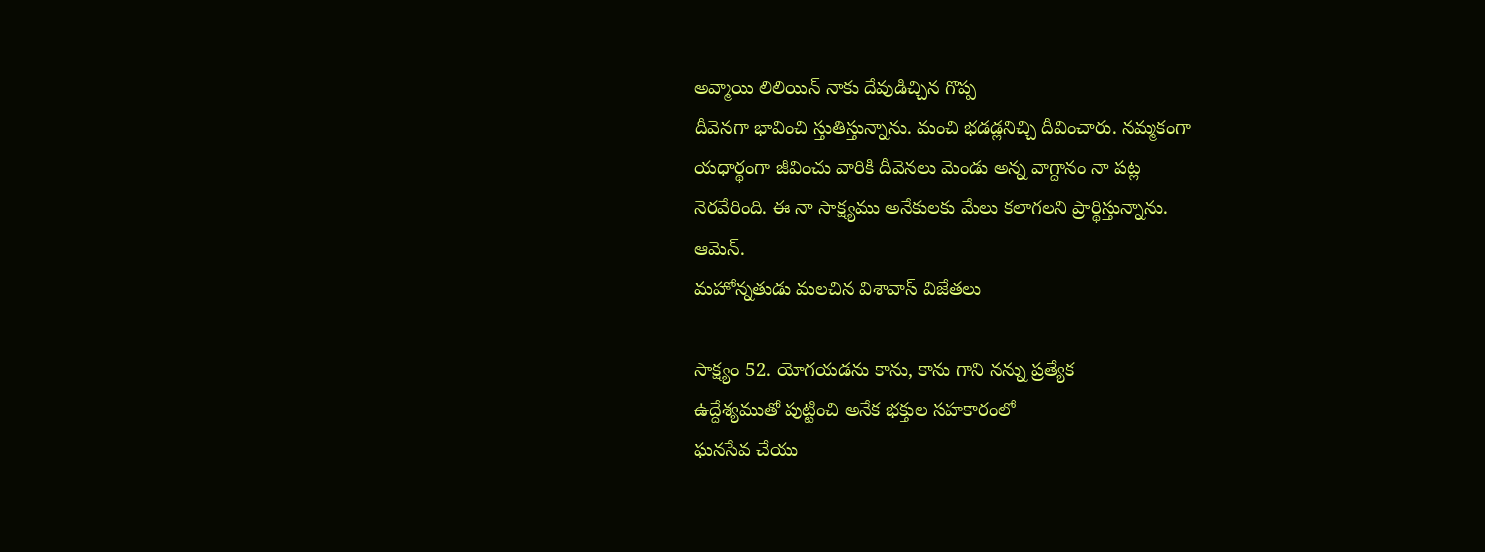అవ్మాయి లిలియిన్ నాకు దేవుడిచ్చిన గొప్ప
దీవెనగా భావించి స్తుతిస్తున్నాను. మంచి భడడ్లనిచ్చి దీవించారు. నమ్మకంగా
యధార్థంగా జీవించు వారికి దీవెనలు మెండు అన్న వాగ్దానం నా పట్ల
నెరవేరింది. ఈ నా సాక్ష్యము అనేకులకు మేలు కలాగలని ప్రార్థిస్తున్నాను.
ఆమెన్.
మహోన్నతుడు మలచిన విశావాస్ విజేతలు

సాక్ష్యం 52. యోగయడను కాను, కాను గాని నన్ను ప్రత్యేక
ఉద్దేశ్యముతో పుట్టించి అనేక భక్తుల సహకారంలో
ఘనసేవ చేయు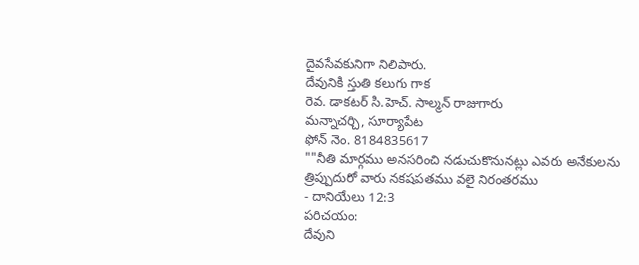దైవసేవకునిగా నిలిపారు.
దేవునికి స్తుతి కలుగు గాక
రెవ. డాకటర్ సి.హెచ్. సాల్మన్ రాజుగారు
మన్నాచర్చి, సూర్యాపేట
ఫోన్ నెం. 8184835617
""నీతి మార్గము అనసరించి నడుచుకొనునట్లు ఎవరు అనేకులను
త్రిప్పుదురో వారు నకషపతము వలై నిరంతరము
- దానియేలు 12:3
పరిచయం:
దేవుని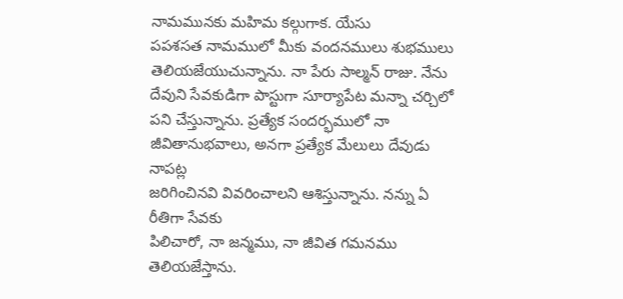నామమునకు మహిమ కల్గుగాక. యేసు
పపశసత నామములో మీకు వందనములు శుభములు
తెలియజేయుచున్నాను. నా పేరు సాల్మన్ రాజు. నేను
దేవుని సేవకుడిగా పాస్టుగా సూర్యాపేట మన్నా చర్చిలో
పని చేస్తున్నాను. ప్రత్యేక సందర్భములో నా
జీవితానుభవాలు, అనగా ప్రత్యేక మేలులు దేవుడు నాపట్ల
జరిగించినవి వివరించాలని ఆశిస్తున్నాను. నన్ను ఏ రీతిగా సేవకు
పిలిచారో, నా జన్మము, నా జీవిత గమనము తెలియజేస్తాను.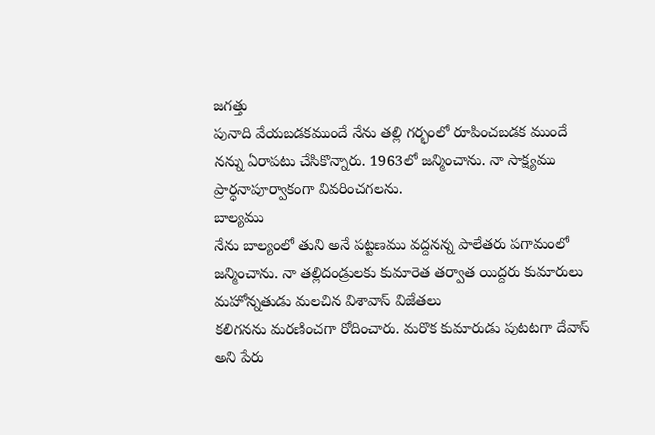జగత్తు
పునాది వేయబడకముందే నేను తల్లి గర్భంలో రూపించబడక ముందే
నన్ను ఏరాపటు చేసికొన్నారు. 1963లో జన్మించాను. నా సాక్ష్యము
ప్రార్ధనాపూర్వాకంగా వివరించగలను.
బాల్యము
నేను బాల్యంలో తుని అనే పట్టణము వద్దనన్న పాలేతరు పగామంలో
జన్మించాను. నా తల్లిదండ్రులకు కుమారెత తర్వాత యిద్దరు కుమారులు
మహోన్నతుడు మలచిన విశావాస్ విజేతలు
కలిగనను మరణించగా రోదించారు. మరొక కుమారుడు పుటటగా దేవాస్
అని పేరు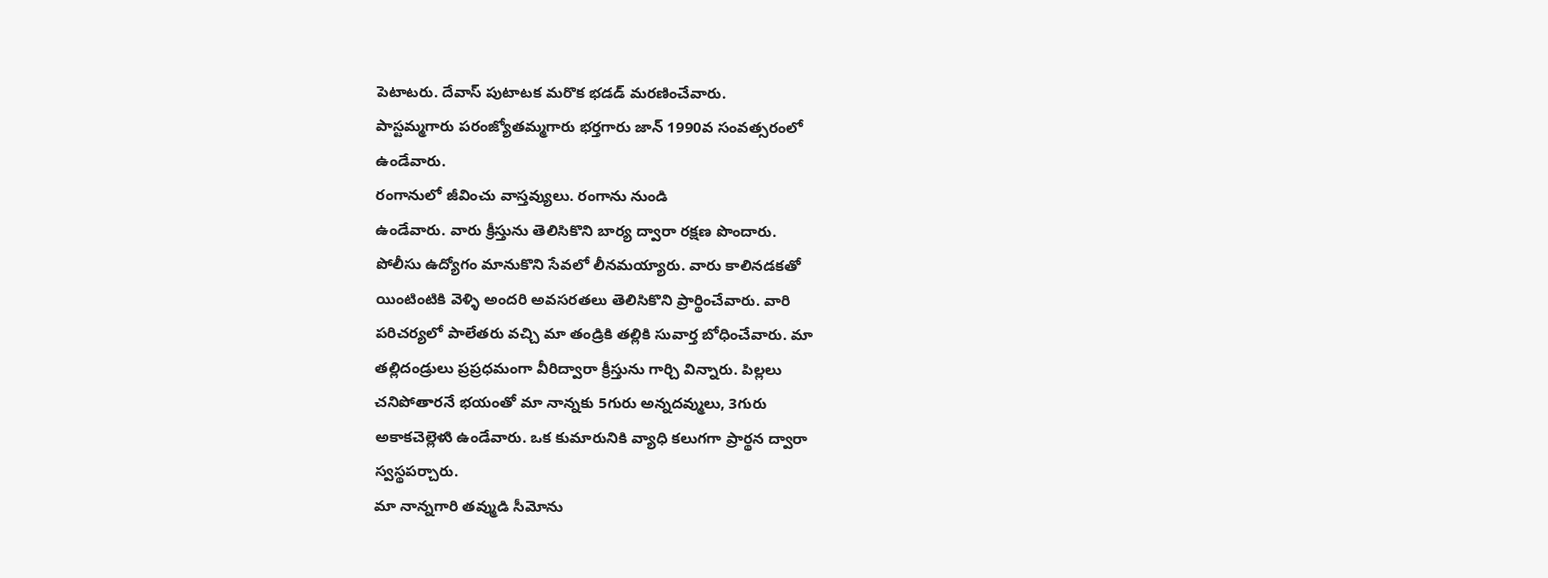పెటాటరు. దేవాస్ పుటాటక మరొక భడడ్ మరణించేవారు.
పాస్టమ్మగారు పరంజ్యోతమ్మగారు భర్తగారు జాన్ 1990వ సంవత్సరంలో
ఉండేవారు.
రంగానులో జీవించు వాస్తవ్యులు. రంగాను నుండి
ఉండేవారు. వారు క్రీస్తును తెలిసికొని బార్య ద్వారా రక్షణ పొందారు.
పోలీసు ఉద్యోగం మానుకొని సేవలో లీనమయ్యారు. వారు కాలినడకతో
యింటింటికి వెళ్ళి అందరి అవసరతలు తెలిసికొని ప్రార్థించేవారు. వారి
పరిచర్యలో పాలేతరు వచ్చి మా తండ్రికి తల్లికి సువార్త బోధించేవారు. మా
తల్లిదండ్రులు ప్రప్రధమంగా వీరిద్వారా క్రీస్తును గార్చి విన్నారు. పిల్లలు
చనిపోతారనే భయంతో మా నాన్నకు 5గురు అన్నదవ్ములు, 3గురు
అకాకచెల్లెళుి ఉండేవారు. ఒక కుమారునికి వ్యాధి కలుగగా ప్రార్థన ద్వారా
స్వస్థపర్చారు.
మా నాన్నగారి తవ్ముడి సీమోను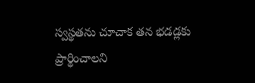స్వస్థతను చూచాక తన భడడ్లకు
ప్రార్థించాలని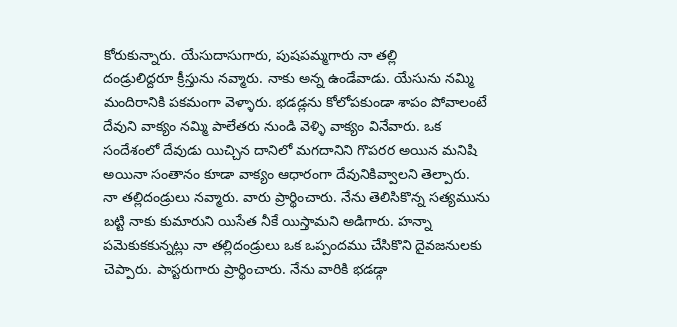కోరుకున్నారు. యేసుదాసుగారు, పుషపమ్మగారు నా తల్లి
దండ్రులిద్దరూ క్రీస్తును నవ్మారు. నాకు అన్న ఉండేవాడు. యేసును నమ్మి
మందిరానికి పకమంగా వెళ్ళారు. భడడ్లను కోలోపకుండా శాపం పోవాలంటే
దేవుని వాక్యం నమ్మి పాలేతరు నుండి వెళ్ళి వాక్యం వినేవారు. ఒక
సందేశంలో దేవుడు యిచ్చిన దానిలో మగదానిని గొపరర అయిన మనిషి
అయినా సంతానం కూడా వాక్యం ఆధారంగా దేవునికివ్వాలని తెల్పారు.
నా తల్లిదండ్రులు నవ్మారు. వారు ప్రార్థించారు. నేను తెలిసికొన్న సత్యమును
బట్టి నాకు కుమారుని యిసేత నీకే యిస్తామని అడిగారు. హన్నా
పవెుకుకకున్నట్లు నా తల్లిదండ్రులు ఒక ఒప్పందము చేసికొని దైవజనులకు
చెప్పారు. పాస్టరుగారు ప్రార్థించారు. నేను వారికి భడడ్గా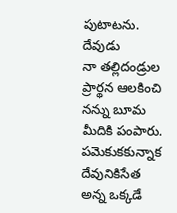పుటాటను. దేవుడు
నా తల్లిదండ్రుల ప్రార్థన ఆలకించి నన్ను బూమ మీదికి పంపారు.
పవెుకుకకున్నాక దేవునికిసేత అన్న ఒక్కడే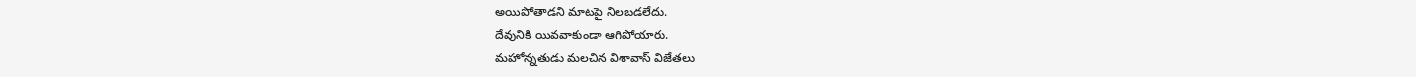అయిపోతాడని మాటపై నిలబడలేదు.
దేవునికి యివవాకుండా ఆగిపోయారు.
మహోన్నతుడు మలచిన విశావాస్ విజేతలు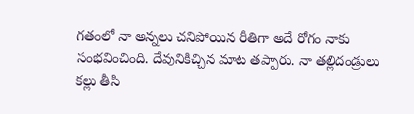గతంలో నా అన్నలు చనిపోయిన రీతిగా అదే రోగం నాకు
సంభవించింది. దేవునికిచ్చిన మాట తప్పారు. నా తల్లిదండ్రులు కల్లు తీసి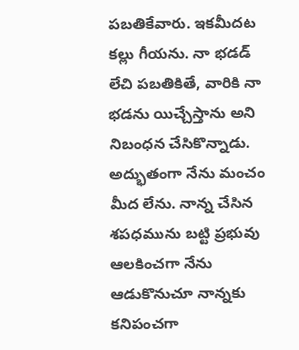పబతికేవారు. ఇకమీదట కల్లు గీయను. నా భడడ్ లేచి పబతికితే, వారికి నా
భడను యిచ్చేస్తాను అని నిబంధన చేసికొన్నాడు. అద్భుతంగా నేను మంచం
మీద లేను. నాన్న చేసిన శపధమును బట్టి ప్రభువు ఆలకించగా నేను
ఆడుకొనుచూ నాన్నకు కనిపంచగా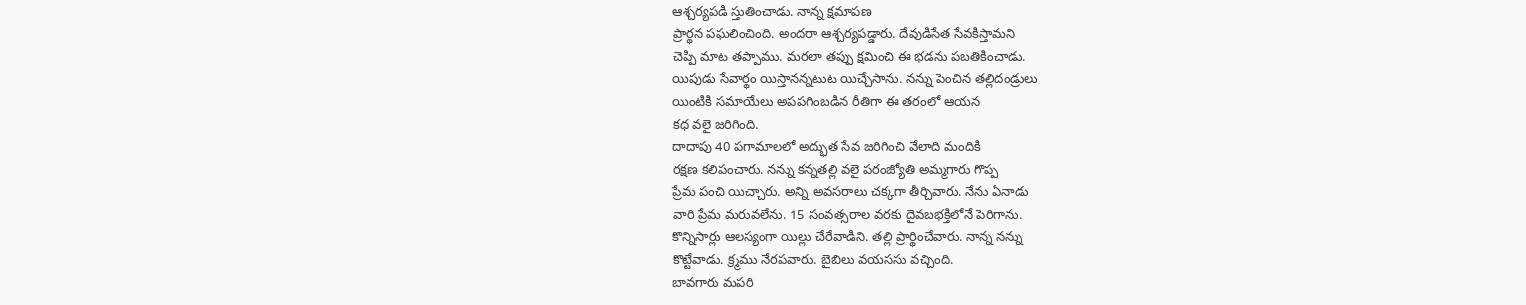ఆశ్చర్యపడి స్తుతించాడు. నాన్న క్షమాపణ
ప్రార్థన పఘలించింది. అందరా ఆశ్చర్యపడ్డారు. దేవుడిసేత సేవకిస్తామని
చెప్పి మాట తప్పాము. మరలా తప్పు క్షమించి ఈ భడను పబతికించాడు.
యిపుడు సేవార్థం యిస్తానన్నటుట యిచ్చేసాను. నన్ను పెంచిన తల్లిదండ్రులు
యింటికి సమాయేలు అపపగింబడిన రీతిగా ఈ తరంలో ఆయన
కధ వలై జరిగింది.
దాదాపు 40 పగామాలలో అద్భుత సేవ జరిగించి వేలాది మందికి
రక్షణ కలిపంచారు. నన్ను కన్నతల్లి వలై పరంజ్యోతి అమ్మగారు గొప్ప
ప్రేమ పంచి యిచ్చారు. అన్ని అవసరాలు చక్కగా తీర్చివారు. నేను ఏనాడు
వారి ప్రేమ మరువలేను. 15 సంవత్సరాల వరకు దైవబభక్తిలోనే పెరిగాను.
కొన్నిసార్లు ఆలస్యంగా యిల్లు చేరేవాడిని. తల్లి ప్రార్థించేవారు. నాన్న నన్ను
కొట్టేవాడు. క్ర్మము నేరపవారు. బైబిలు వయససు వచ్చింది.
బావగారు మపరి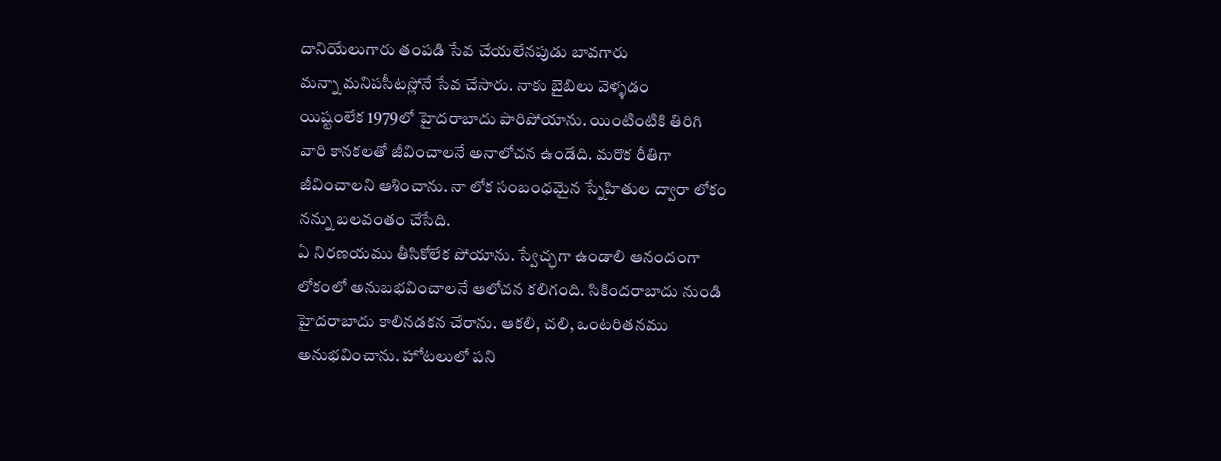దానియేలుగారు తంపడి సేవ చేయలేనపుడు బావగారు
మన్నా మనిపసీటస్లోనే సేవ చేసారు. నాకు బైబిలు వెళ్ళడం
యిష్టంలేక 1979లో హైదరాబాదు పారిపోయాను. యింటింటికి తిరిగి
వారి కానకలతో జీవించాలనే అనాలోచన ఉండేది. మరొక రీతిగా
జీవించాలని ఆశించాను. నా లోక సంబంధమైన స్నేహితుల ద్వారా లోకం
నన్ను బలవంతం చేసేది.
ఏ నిరణయము తీసికోలేక పోయాను. స్వేచ్ఛగా ఉండాలి ఆనందంగా
లోకంలో అనుబభవించాలనే ఆలోచన కలిగంది. సికిందరాబాదు నుండి
హైదరాబాదు కాలినడకన చేరాను. ఆకలి, చలి, ఒంటరితనము
అనుభవించాను. హోటలులో పని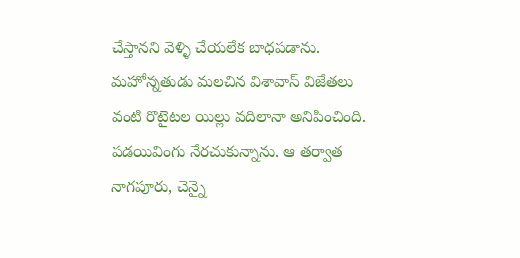చేస్తానని వెళ్ళి చేయలేక బాధపడాను.
మహోన్నతుడు మలచిన విశావాస్ విజేతలు
వంటి రొటైటల యిల్లు వదిలానా అనిపించింది.
పడయివింగు నేరచుకున్నాను. ఆ తర్వాత నాగపూరు, చెన్నై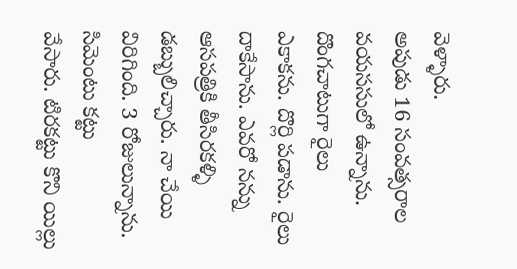వెళ్ళారు.
అపుడు 16 సంవత్సరాల వయససులో ఉన్నాను. దొంగచాటుగా రైలు
ఎకాకను. దొర్లి పడాను. రైలు దాకేసాను. ఎవరో నన్ను ఆసపత్రికి తీసిరకళ్ళి
డబ్బులిచ్చారు. నా చేయి విరిగింది. 3 రోజులున్నాను. సిమెంటు కట్టు
వేసారు. టిరకట్టు కొని యిల్లు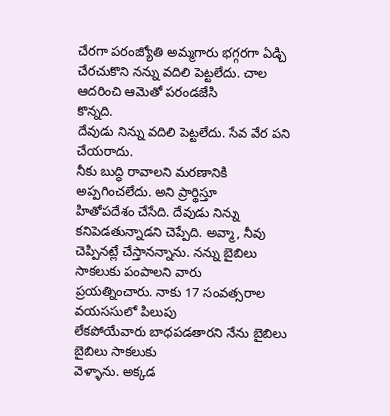చేరగా పరంజ్యోతి అమ్మగారు భగ్గరగా ఏడ్చి
చేరచుకొని నన్ను వదిలి పెట్టలేదు. చాల ఆదరించి ఆమెతో పరండజేసి
కొన్నది.
దేవుడు నిన్ను వదిలి పెట్టలేదు. సేవ వేర పని చేయరాదు.
నీకు బుద్ధి రావాలని మరణానికి అప్పగించలేదు. అని ప్రార్థిస్తూ
హితోపదేశం చేసేది. దేవుడు నిన్ను కనిపెడతున్నాడని చెప్పేది. అవ్మా, నీవు
చెప్పినట్లే చేస్తానన్నాను. నన్ను బైబిలు సాకలుకు పంపాలని వారు
ప్రయత్నించారు. నాకు 17 సంవత్సరాల వయససులో పిలుపు
లేకపోయేవారు బాధపడతారని నేను బైబిలు బైబిలు సాకలుకు
వెళ్ళాను. అక్కడ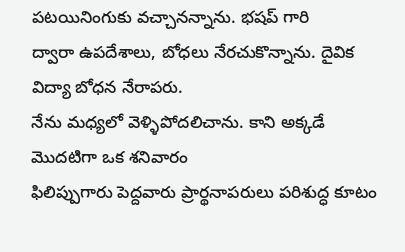పటయినింగుకు వచ్చానన్నాను. భషప్ గారి
ద్వారా ఉపదేశాలు, బోధలు నేరచుకొన్నాను. దైవిక విద్యా బోధన నేరాపరు.
నేను మధ్యలో వెళ్ళిపోదలిచాను. కాని అక్కడే మొదటిగా ఒక శనివారం
ఫిలిప్పుగారు పెద్దవారు ప్రార్థనాపరులు పరిశుద్ధ కూటం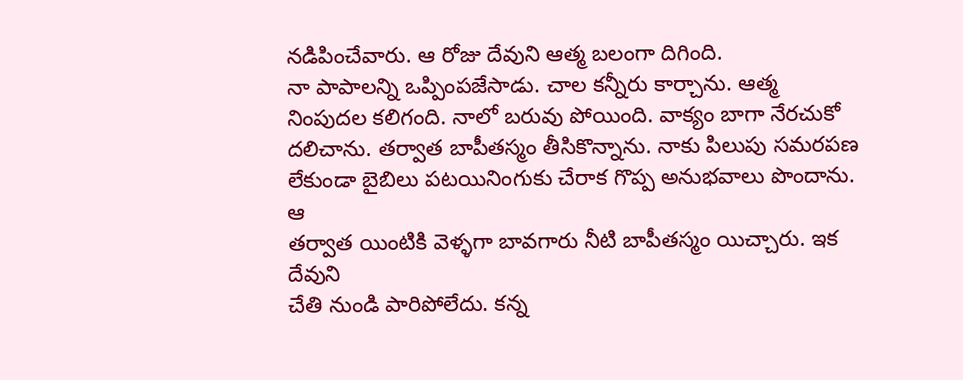నడిపించేవారు. ఆ రోజు దేవుని ఆత్మ బలంగా దిగింది.
నా పాపాలన్ని ఒప్పింపజేసాడు. చాల కన్నీరు కార్చాను. ఆత్మ
నింపుదల కలిగంది. నాలో బరువు పోయింది. వాక్యం బాగా నేరచుకో
దలిచాను. తర్వాత బాపీతస్మం తీసికొన్నాను. నాకు పిలుపు సమరపణ
లేకుండా బైబిలు పటయినింగుకు చేరాక గొప్ప అనుభవాలు పొందాను. ఆ
తర్వాత యింటికి వెళ్ళగా బావగారు నీటి బాపీతస్మం యిచ్చారు. ఇక దేవుని
చేతి నుండి పారిపోలేదు. కన్న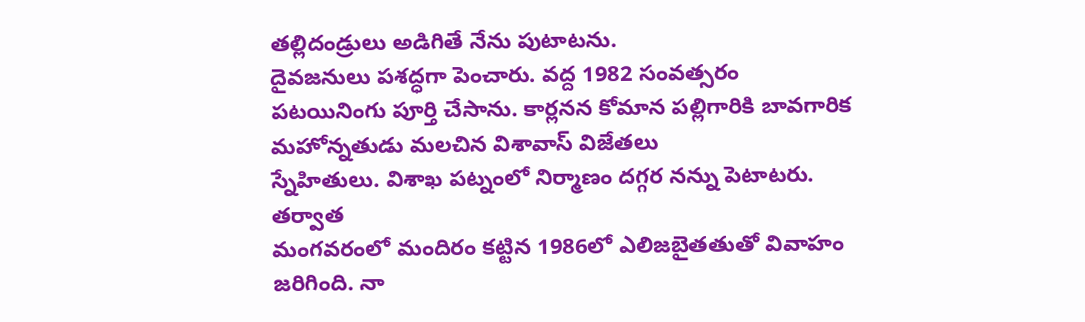తల్లిదండ్రులు అడిగితే నేను పుటాటను.
దైవజనులు పశద్ధగా పెంచారు. వద్ద 1982 సంవత్సరం
పటయినింగు పూర్తి చేసాను. కార్లనన కోమాన పల్లిగారికి బావగారిక
మహోన్నతుడు మలచిన విశావాస్ విజేతలు
స్నేహితులు. విశాఖ పట్నంలో నిర్మాణం దగ్గర నన్ను పెటాటరు. తర్వాత
మంగవరంలో మందిరం కట్టిన 1986లో ఎలిజబైతతుతో వివాహం
జరిగింది. నా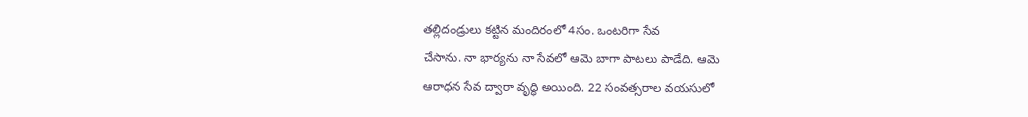తల్లిదండ్రులు కట్టిన మందిరంలో 4సం. ఒంటరిగా సేవ
చేసాను. నా భార్యను నా సేవలో ఆమె బాగా పాటలు పాడేది. ఆమె
ఆరాధన సేవ ద్వారా వృద్ధి అయింది. 22 సంవత్సరాల వయసులో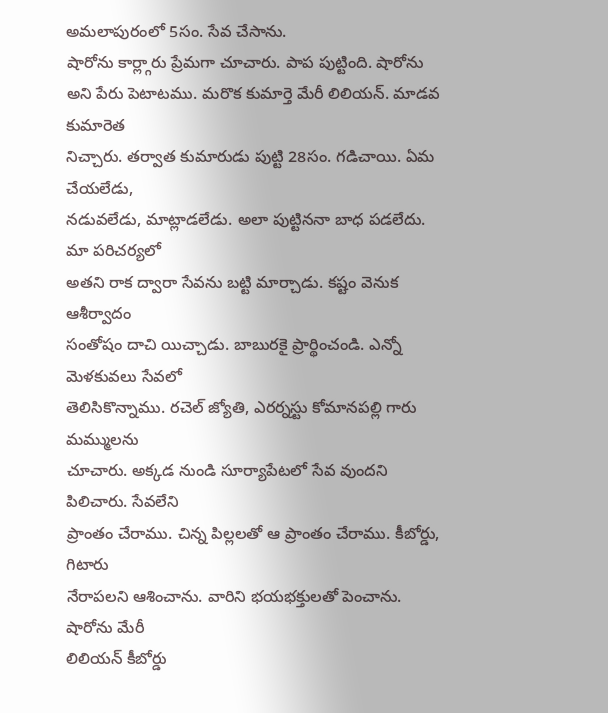అమలాపురంలో 5సం. సేవ చేసాను.
షారోను కార్ల్గారు ప్రేమగా చూచారు. పాప పుట్టింది. షారోను
అని పేరు పెటాటము. మరొక కుమార్తె మేరీ లిలియన్. మాడవ కుమారెత
నిచ్చారు. తర్వాత కుమారుడు పుట్టి 28సం. గడిచాయి. ఏమ చేయలేడు,
నడువలేడు, మాట్లాడలేడు. అలా పుట్టిననా బాధ పడలేదు. మా పరిచర్యలో
అతని రాక ద్వారా సేవను బట్టి మార్చాడు. కష్టం వెనుక ఆశీర్వాదం
సంతోషం దాచి యిచ్చాడు. బాబురకై ప్రార్థించండి. ఎన్నో మెళకువలు సేవలో
తెలిసికొన్నాము. రచెల్ జ్యోతి, ఎరర్నస్టు కోమానపల్లి గారు మమ్ములను
చూచారు. అక్కడ నుండి సూర్యాపేటలో సేవ వుందని పిలిచారు. సేవలేని
ప్రాంతం చేరాము. చిన్న పిల్లలతో ఆ ప్రాంతం చేరాము. కీబోర్డు, గిటారు
నేరాపలని ఆశించాను. వారిని భయభక్తులతో పెంచాను. షారోను మేరీ
లిలియన్ కీబోర్డు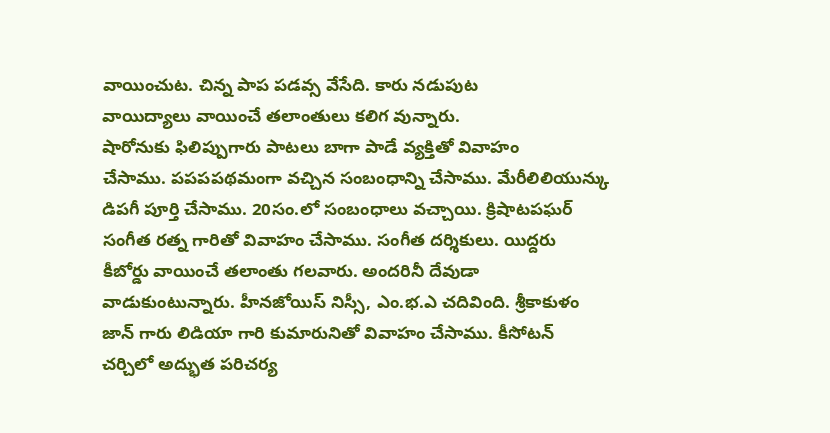వాయించుట. చిన్న పాప పడవ్స వేసేది. కారు నడుపుట
వాయిద్యాలు వాయించే తలాంతులు కలిగ వున్నారు.
షారోనుకు ఫిలిప్పుగారు పాటలు బాగా పాడే వ్యక్తితో వివాహం
చేసాము. పపపపథమంగా వచ్చిన సంబంధాన్ని చేసాము. మేరీలిలియున్కు
డిపగీ పూర్తి చేసాము. 20సం.లో సంబంధాలు వచ్చాయి. క్రిషాటపఘర్
సంగీత రత్న గారితో వివాహం చేసాము. సంగీత దర్శికులు. యిద్దరు
కీబోర్డు వాయించే తలాంతు గలవారు. అందరినీ దేవుడా
వాడుకుంటున్నారు. హీనజోయిస్ నిస్సీ, ఎం.భ.ఎ చదివింది. శ్రీకాకుళం
జాన్ గారు లిడియా గారి కుమారునితో వివాహం చేసాము. కీసోటన్
చర్చిలో అద్భుత పరిచర్య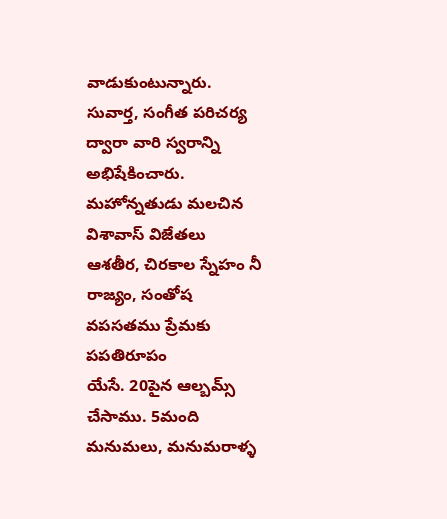వాడుకుంటున్నారు.
సువార్త, సంగీత పరిచర్య ద్వారా వారి స్వరాన్ని అభిషేకించారు.
మహోన్నతుడు మలచిన విశావాస్ విజేతలు
ఆశతీర, చిరకాల స్నేహం నీ రాజ్యం, సంతోష వపసతము ప్రేమకు పపతిరూపం
యేసే. 20పైన ఆల్బమ్స్ చేసాము. 5మంది మనుమలు, మనుమరాళ్ళ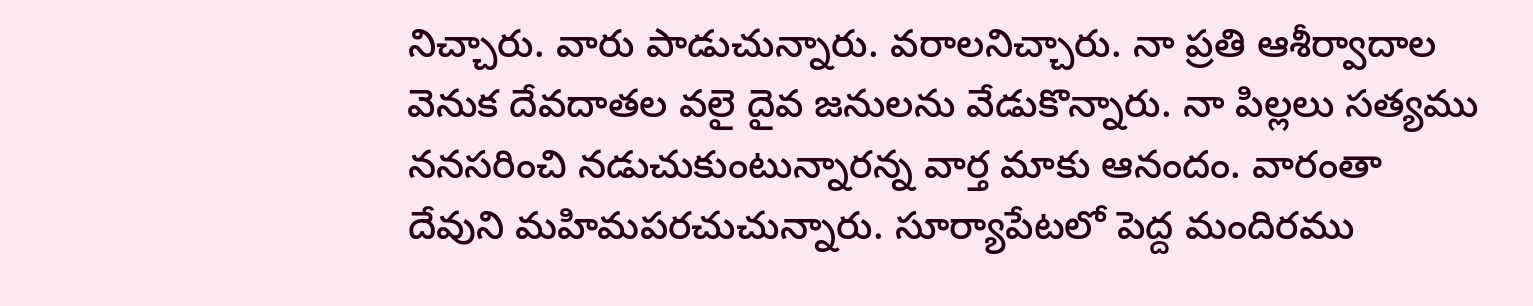నిచ్చారు. వారు పాడుచున్నారు. వరాలనిచ్చారు. నా ప్రతి ఆశీర్వాదాల
వెనుక దేవదాతల వలై దైవ జనులను వేడుకొన్నారు. నా పిల్లలు సత్యము
ననసరించి నడుచుకుంటున్నారన్న వార్త మాకు ఆనందం. వారంతా
దేవుని మహిమపరచుచున్నారు. సూర్యాపేటలో పెద్ద మందిరము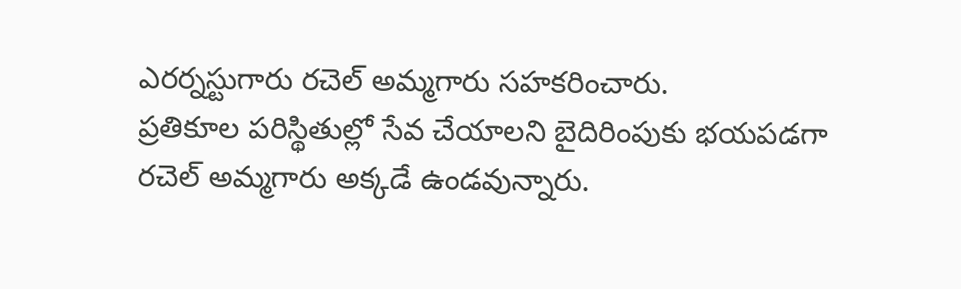ఎరర్నస్టుగారు రచెల్ అమ్మగారు సహకరించారు.
ప్రతికూల పరిస్థితుల్లో సేవ చేయాలని బైదిరింపుకు భయపడగా
రచెల్ అమ్మగారు అక్కడే ఉండవున్నారు.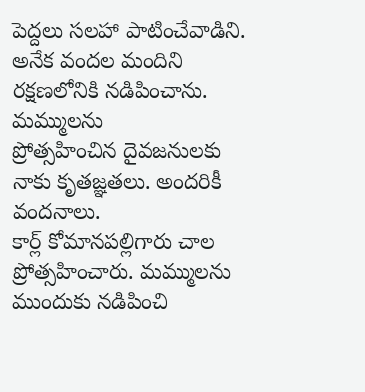పెద్దలు సలహా పాటించేవాడిని.
అనేక వందల మందిని రక్షణలోనికి నడిపించాను. మమ్ములను
ప్రోత్సహించిన దైవజనులకు నాకు కృతజ్ఞతలు. అందరికీ వందనాలు.
కార్ల్ కోమానపల్లిగారు చాల ప్రోత్సహించారు. మమ్ములను
ముందుకు నడిపించి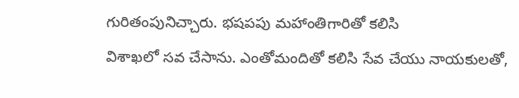గురితంపునిచ్చారు. భషపపు మహాంతిగారితో కలిసి
విశాఖలో సవ చేసాను. ఎంతోమందితో కలిసి సేవ చేయు నాయకులతో,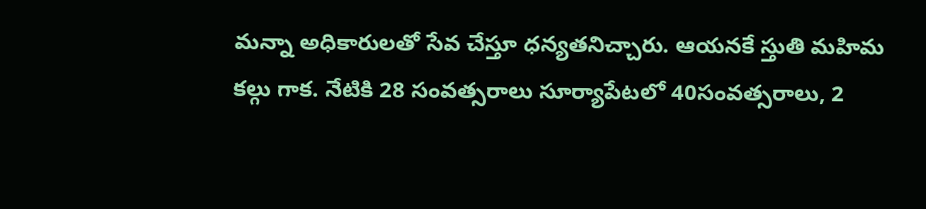మన్నా అధికారులతో సేవ చేస్తూ ధన్యతనిచ్చారు. ఆయనకే స్తుతి మహిమ
కల్గు గాక. నేటికి 28 సంవత్సరాలు సూర్యాపేటలో 40సంవత్సరాలు, 2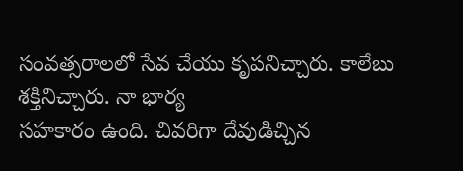సంవత్సరాలలో సేవ చేయు కృపనిచ్చారు. కాలేబు శక్తినిచ్చారు. నా భార్య
సహకారం ఉంది. చివరిగా దేవుడిచ్చిన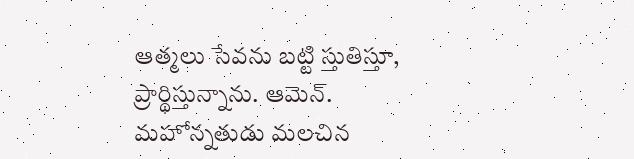ఆత్మలు సేవను బట్టి స్తుతిస్తూ,
ప్రార్థిస్తున్నాను. ఆమెన్.
మహోన్నతుడు మలచిన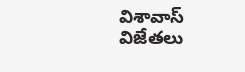విశావాస్ విజేతలు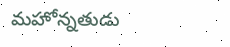మహోన్నతుడు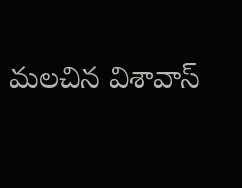మలచిన విశావాస్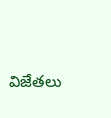విజేతలు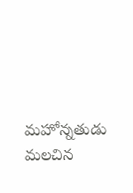మహోన్నతుడు మలచిన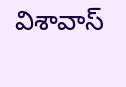విశావాస్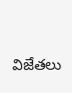విజేతలు